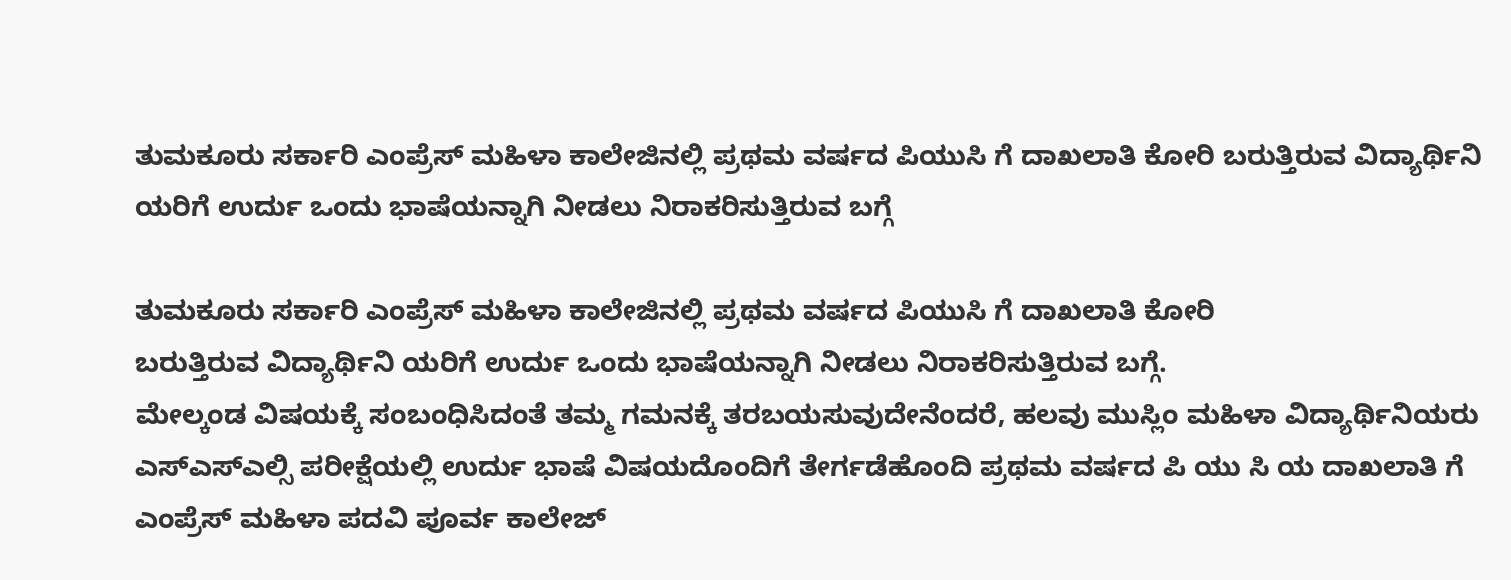ತುಮಕೂರು ಸರ್ಕಾರಿ ಎಂಪ್ರೆಸ್ ಮಹಿಳಾ ಕಾಲೇಜಿನಲ್ಲಿ ಪ್ರಥಮ ವರ್ಷದ ಪಿಯುಸಿ ಗೆ ದಾಖಲಾತಿ ಕೋರಿ ಬರುತ್ತಿರುವ ವಿದ್ಯಾರ್ಥಿನಿ ಯರಿಗೆ ಉರ್ದು ಒಂದು ಭಾಷೆಯನ್ನಾಗಿ ನೀಡಲು ನಿರಾಕರಿಸುತ್ತಿರುವ ಬಗ್ಗೆ

ತುಮಕೂರು ಸರ್ಕಾರಿ ಎಂಪ್ರೆಸ್ ಮಹಿಳಾ ಕಾಲೇಜಿನಲ್ಲಿ ಪ್ರಥಮ ವರ್ಷದ ಪಿಯುಸಿ ಗೆ ದಾಖಲಾತಿ ಕೋರಿ
ಬರುತ್ತಿರುವ ವಿದ್ಯಾರ್ಥಿನಿ ಯರಿಗೆ ಉರ್ದು ಒಂದು ಭಾಷೆಯನ್ನಾಗಿ ನೀಡಲು ನಿರಾಕರಿಸುತ್ತಿರುವ ಬಗ್ಗೆ.
ಮೇಲ್ಕಂಡ ವಿಷಯಕ್ಕೆ ಸಂಬಂಧಿಸಿದಂತೆ ತಮ್ಮ ಗಮನಕ್ಕೆ ತರಬಯಸುವುದೇನೆಂದರೆ, ಹಲವು ಮುಸ್ಲಿಂ ಮಹಿಳಾ ವಿದ್ಯಾರ್ಥಿನಿಯರು ಎಸ್ಎಸ್ಎಲ್ಸಿ ಪರೀಕ್ಷೆಯಲ್ಲಿ ಉರ್ದು ಭಾಷೆ ವಿಷಯದೊಂದಿಗೆ ತೇರ್ಗಡೆಹೊಂದಿ ಪ್ರಥಮ ವರ್ಷದ ಪಿ ಯು ಸಿ ಯ ದಾಖಲಾತಿ ಗೆ ಎಂಪ್ರೆಸ್ ಮಹಿಳಾ ಪದವಿ ಪೂರ್ವ ಕಾಲೇಜ್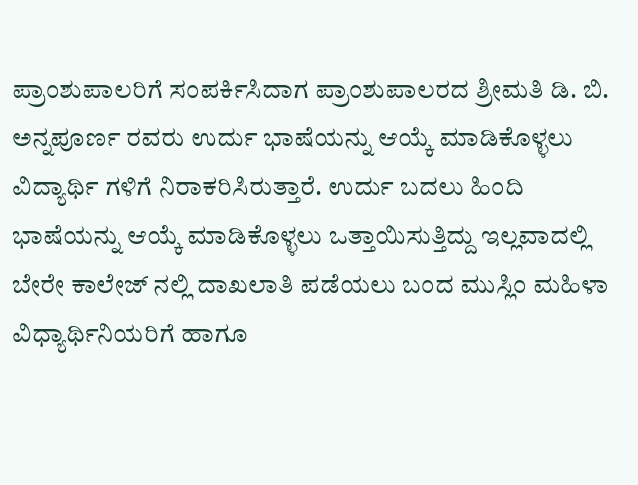ಪ್ರಾಂಶುಪಾಲರಿಗೆ ಸಂಪರ್ಕಿಸಿದಾಗ ಪ್ರಾಂಶುಪಾಲರದ ಶ್ರೀಮತಿ ಡಿ. ಬಿ. ಅನ್ನಪೂರ್ಣ ರವರು ಉರ್ದು ಭಾಷೆಯನ್ನು ಆಯ್ಕೆ ಮಾಡಿಕೊಳ್ಳಲು ವಿದ್ಯಾರ್ಥಿ ಗಳಿಗೆ ನಿರಾಕರಿಸಿರುತ್ತಾರೆ. ಉರ್ದು ಬದಲು ಹಿಂದಿ ಭಾಷೆಯನ್ನು ಆಯ್ಕೆ ಮಾಡಿಕೊಳ್ಳಲು ಒತ್ತಾಯಿಸುತ್ತಿದ್ದು ಇಲ್ಲವಾದಲ್ಲಿ ಬೇರೇ ಕಾಲೇಜ್ ನಲ್ಲಿ ದಾಖಲಾತಿ ಪಡೆಯಲು ಬಂದ ಮುಸ್ಲಿಂ ಮಹಿಳಾ ವಿಧ್ಯಾರ್ಥಿನಿಯರಿಗೆ ಹಾಗೂ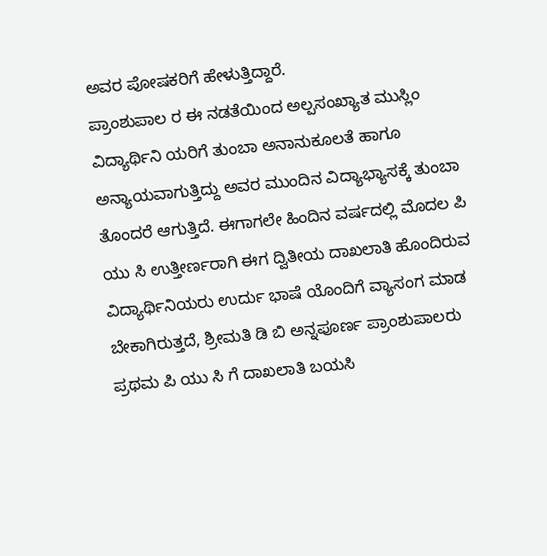ಅವರ ಪೋಷಕರಿಗೆ ಹೇಳುತ್ತಿದ್ದಾರೆ.
ಪ್ರಾಂಶುಪಾಲ ರ ಈ ನಡತೆಯಿಂದ ಅಲ್ಪಸಂಖ್ಯಾತ ಮುಸ್ಲಿಂ ವಿದ್ಯಾರ್ಥಿನಿ ಯರಿಗೆ ತುಂಬಾ ಅನಾನುಕೂಲತೆ ಹಾಗೂ ಅನ್ಯಾಯವಾಗುತ್ತಿದ್ದು ಅವರ ಮುಂದಿನ ವಿದ್ಯಾಭ್ಯಾಸಕ್ಕೆ ತುಂಬಾ ತೊಂದರೆ ಆಗುತ್ತಿದೆ. ಈಗಾಗಲೇ ಹಿಂದಿನ ವರ್ಷದಲ್ಲಿ ಮೊದಲ ಪಿ ಯು ಸಿ ಉತ್ತೀರ್ಣರಾಗಿ ಈಗ ದ್ವಿತೀಯ ದಾಖಲಾತಿ ಹೊಂದಿರುವ ವಿದ್ಯಾರ್ಥಿನಿಯರು ಉರ್ದು ಭಾಷೆ ಯೊಂದಿಗೆ ವ್ಯಾಸಂಗ ಮಾಡ ಬೇಕಾಗಿರುತ್ತದೆ, ಶ್ರೀಮತಿ ಡಿ ಬಿ ಅನ್ನಪೂರ್ಣ ಪ್ರಾಂಶುಪಾಲರು ಪ್ರಥಮ ಪಿ ಯು ಸಿ ಗೆ ದಾಖಲಾತಿ ಬಯಸಿ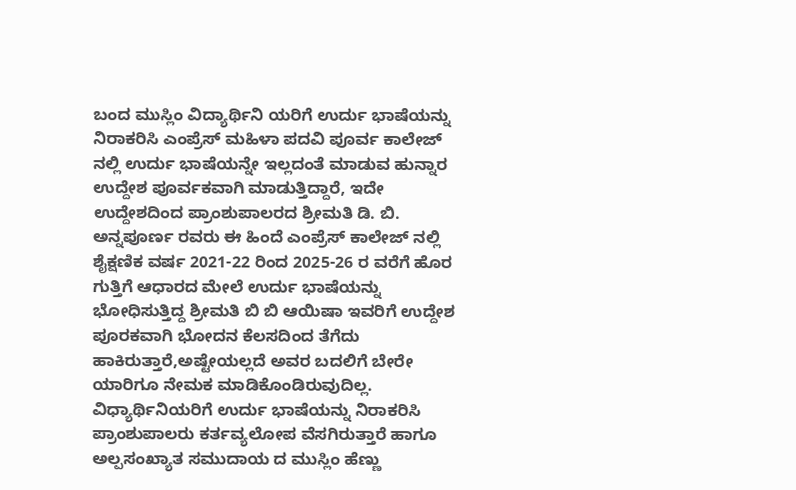ಬಂದ ಮುಸ್ಲಿಂ ವಿದ್ಯಾರ್ಥಿನಿ ಯರಿಗೆ ಉರ್ದು ಭಾಷೆಯನ್ನು ನಿರಾಕರಿಸಿ ಎಂಪ್ರೆಸ್ ಮಹಿಳಾ ಪದವಿ ಪೂರ್ವ ಕಾಲೇಜ್ ನಲ್ಲಿ ಉರ್ದು ಭಾಷೆಯನ್ನೇ ಇಲ್ಲದಂತೆ ಮಾಡುವ ಹುನ್ನಾರ ಉದ್ದೇಶ ಪೂರ್ವಕವಾಗಿ ಮಾಡುತ್ತಿದ್ದಾರೆ, ಇದೇ ಉದ್ದೇಶದಿಂದ ಪ್ರಾಂಶುಪಾಲರದ ಶ್ರೀಮತಿ ಡಿ. ಬಿ. ಅನ್ನಪೂರ್ಣ ರವರು ಈ ಹಿಂದೆ ಎಂಪ್ರೆಸ್ ಕಾಲೇಜ್ ನಲ್ಲಿ ಶೈಕ್ಷಣಿಕ ವರ್ಷ 2021-22 ರಿಂದ 2025-26 ರ ವರೆಗೆ ಹೊರ ಗುತ್ತಿಗೆ ಆಧಾರದ ಮೇಲೆ ಉರ್ದು ಭಾಷೆಯನ್ನು ಭೋಧಿಸುತ್ತಿದ್ದ ಶ್ರೀಮತಿ ಬಿ ಬಿ ಆಯಿಷಾ ಇವರಿಗೆ ಉದ್ದೇಶ ಪೂರಕವಾಗಿ ಭೋದನ ಕೆಲಸದಿಂದ ತೆಗೆದು ಹಾಕಿರುತ್ತಾರೆ,ಅಷ್ಟೇಯಲ್ಲದೆ ಅವರ ಬದಲಿಗೆ ಬೇರೇ
ಯಾರಿಗೂ ನೇಮಕ ಮಾಡಿಕೊಂಡಿರುವುದಿಲ್ಲ. ವಿಧ್ಯಾರ್ಥಿನಿಯರಿಗೆ ಉರ್ದು ಭಾಷೆಯನ್ನು ನಿರಾಕರಿಸಿ ಪ್ರಾಂಶುಪಾಲರು ಕರ್ತವ್ಯಲೋಪ ವೆಸಗಿರುತ್ತಾರೆ ಹಾಗೂ ಅಲ್ಪಸಂಖ್ಯಾತ ಸಮುದಾಯ ದ ಮುಸ್ಲಿಂ ಹೆಣ್ಣು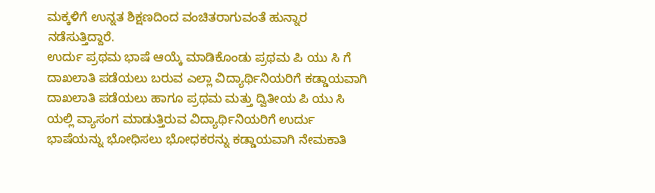ಮಕ್ಕಳಿಗೆ ಉನ್ನತ ಶಿಕ್ಷಣದಿಂದ ವಂಚಿತರಾಗುವಂತೆ ಹುನ್ನಾರ ನಡೆಸುತ್ತಿದ್ದಾರೆ.
ಉರ್ದು ಪ್ರಥಮ ಭಾಷೆ ಆಯ್ಕೆ ಮಾಡಿಕೊಂಡು ಪ್ರಥಮ ಪಿ ಯು ಸಿ ಗೆ ದಾಖಲಾತಿ ಪಡೆಯಲು ಬರುವ ಎಲ್ಲಾ ವಿದ್ಯಾರ್ಥಿನಿಯರಿಗೆ ಕಡ್ಡಾಯವಾಗಿ ದಾಖಲಾತಿ ಪಡೆಯಲು ಹಾಗೂ ಪ್ರಥಮ ಮತ್ತು ದ್ವಿತೀಯ ಪಿ ಯು ಸಿ ಯಲ್ಲಿ ವ್ಯಾಸಂಗ ಮಾಡುತ್ತಿರುವ ವಿದ್ಯಾರ್ಥಿನಿಯರಿಗೆ ಉರ್ದು ಭಾಷೆಯನ್ನು ಭೋಧಿಸಲು ಭೋಧಕರನ್ನು ಕಡ್ಡಾಯವಾಗಿ ನೇಮಕಾತಿ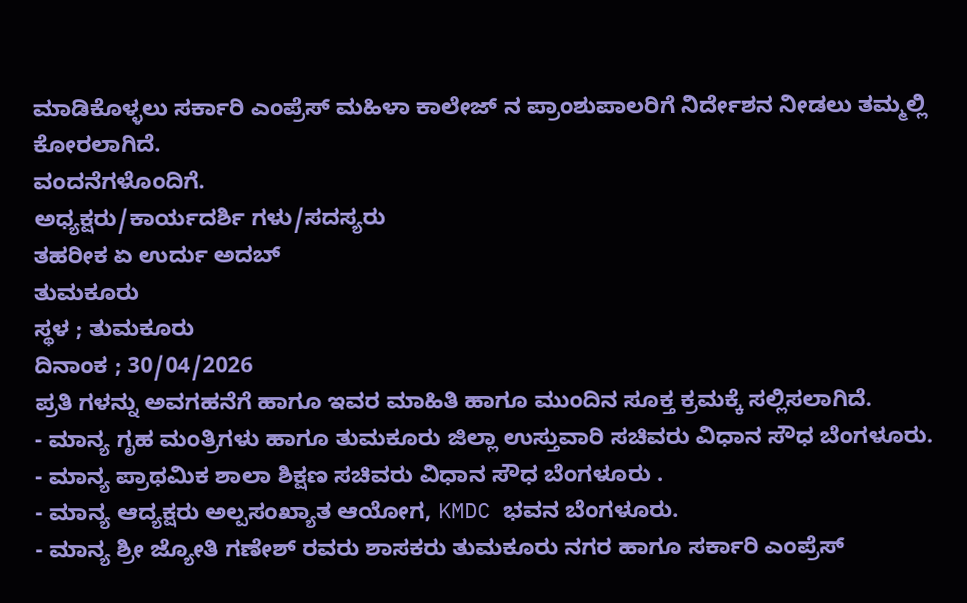ಮಾಡಿಕೊಳ್ಳಲು ಸರ್ಕಾರಿ ಎಂಪ್ರೆಸ್ ಮಹಿಳಾ ಕಾಲೇಜ್ ನ ಪ್ರಾಂಶುಪಾಲರಿಗೆ ನಿರ್ದೇಶನ ನೀಡಲು ತಮ್ಮಲ್ಲಿ ಕೋರಲಾಗಿದೆ.
ವಂದನೆಗಳೊಂದಿಗೆ.
ಅಧ್ಯಕ್ಷರು/ಕಾರ್ಯದರ್ಶಿ ಗಳು/ಸದಸ್ಯರು
ತಹರೀಕ ಏ ಉರ್ದು ಅದಬ್
ತುಮಕೂರು
ಸ್ಥಳ ; ತುಮಕೂರು
ದಿನಾಂಕ ; 30/04/2026
ಪ್ರತಿ ಗಳನ್ನು ಅವಗಹನೆಗೆ ಹಾಗೂ ಇವರ ಮಾಹಿತಿ ಹಾಗೂ ಮುಂದಿನ ಸೂಕ್ತ ಕ್ರಮಕ್ಕೆ ಸಲ್ಲಿಸಲಾಗಿದೆ.
- ಮಾನ್ಯ ಗೃಹ ಮಂತ್ರಿಗಳು ಹಾಗೂ ತುಮಕೂರು ಜಿಲ್ಲಾ ಉಸ್ತುವಾರಿ ಸಚಿವರು ವಿಧಾನ ಸೌಧ ಬೆಂಗಳೂರು.
- ಮಾನ್ಯ ಪ್ರಾಥಮಿಕ ಶಾಲಾ ಶಿಕ್ಷಣ ಸಚಿವರು ವಿಧಾನ ಸೌಧ ಬೆಂಗಳೂರು .
- ಮಾನ್ಯ ಆದ್ಯಕ್ಷರು ಅಲ್ಪಸಂಖ್ಯಾತ ಆಯೋಗ, KMDC ಭವನ ಬೆಂಗಳೂರು.
- ಮಾನ್ಯ ಶ್ರೀ ಜ್ಯೋತಿ ಗಣೇಶ್ ರವರು ಶಾಸಕರು ತುಮಕೂರು ನಗರ ಹಾಗೂ ಸರ್ಕಾರಿ ಎಂಪ್ರೆಸ್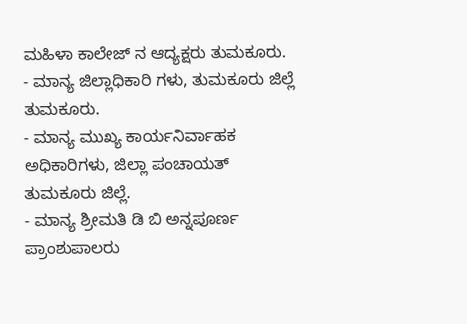ಮಹಿಳಾ ಕಾಲೇಜ್ ನ ಆದ್ಯಕ್ಷರು ತುಮಕೂರು.
- ಮಾನ್ಯ ಜಿಲ್ಲಾಧಿಕಾರಿ ಗಳು, ತುಮಕೂರು ಜಿಲ್ಲೆ ತುಮಕೂರು.
- ಮಾನ್ಯ ಮುಖ್ಯ ಕಾರ್ಯನಿರ್ವಾಹಕ ಅಧಿಕಾರಿಗಳು, ಜಿಲ್ಲಾ ಪಂಚಾಯತ್ ತುಮಕೂರು ಜಿಲ್ಲೆ.
- ಮಾನ್ಯ ಶ್ರೀಮತಿ ಡಿ ಬಿ ಅನ್ನಪೂರ್ಣ ಪ್ರಾಂಶುಪಾಲರು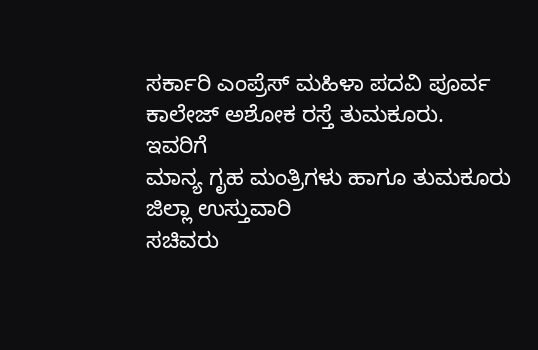ಸರ್ಕಾರಿ ಎಂಪ್ರೆಸ್ ಮಹಿಳಾ ಪದವಿ ಪೂರ್ವ ಕಾಲೇಜ್ ಅಶೋಕ ರಸ್ತೆ ತುಮಕೂರು.
ಇವರಿಗೆ
ಮಾನ್ಯ ಗೃಹ ಮಂತ್ರಿಗಳು ಹಾಗೂ ತುಮಕೂರು ಜಿಲ್ಲಾ ಉಸ್ತುವಾರಿ
ಸಚಿವರು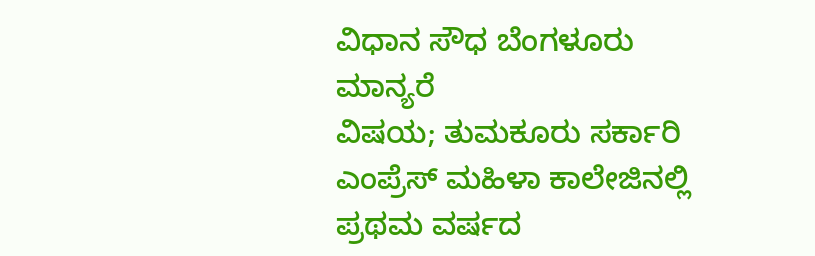ವಿಧಾನ ಸೌಧ ಬೆಂಗಳೂರು
ಮಾನ್ಯರೆ
ವಿಷಯ; ತುಮಕೂರು ಸರ್ಕಾರಿ ಎಂಪ್ರೆಸ್ ಮಹಿಳಾ ಕಾಲೇಜಿನಲ್ಲಿ ಪ್ರಥಮ ವರ್ಷದ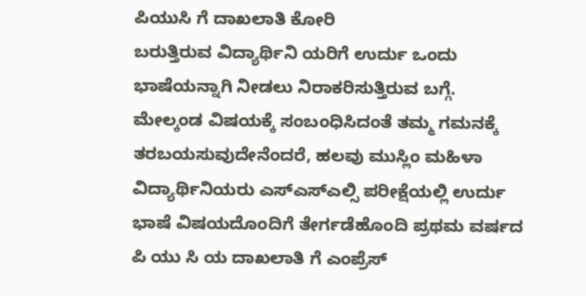ಪಿಯುಸಿ ಗೆ ದಾಖಲಾತಿ ಕೋರಿ
ಬರುತ್ತಿರುವ ವಿದ್ಯಾರ್ಥಿನಿ ಯರಿಗೆ ಉರ್ದು ಒಂದು ಭಾಷೆಯನ್ನಾಗಿ ನೀಡಲು ನಿರಾಕರಿಸುತ್ತಿರುವ ಬಗ್ಗೆ.
ಮೇಲ್ಕಂಡ ವಿಷಯಕ್ಕೆ ಸಂಬಂಧಿಸಿದಂತೆ ತಮ್ಮ ಗಮನಕ್ಕೆ ತರಬಯಸುವುದೇನೆಂದರೆ, ಹಲವು ಮುಸ್ಲಿಂ ಮಹಿಳಾ ವಿದ್ಯಾರ್ಥಿನಿಯರು ಎಸ್ಎಸ್ಎಲ್ಸಿ ಪರೀಕ್ಷೆಯಲ್ಲಿ ಉರ್ದು ಭಾಷೆ ವಿಷಯದೊಂದಿಗೆ ತೇರ್ಗಡೆಹೊಂದಿ ಪ್ರಥಮ ವರ್ಷದ ಪಿ ಯು ಸಿ ಯ ದಾಖಲಾತಿ ಗೆ ಎಂಪ್ರೆಸ್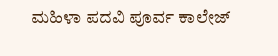ಮಹಿಳಾ ಪದವಿ ಪೂರ್ವ ಕಾಲೇಜ್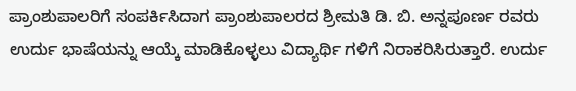ಪ್ರಾಂಶುಪಾಲರಿಗೆ ಸಂಪರ್ಕಿಸಿದಾಗ ಪ್ರಾಂಶುಪಾಲರದ ಶ್ರೀಮತಿ ಡಿ. ಬಿ. ಅನ್ನಪೂರ್ಣ ರವರು ಉರ್ದು ಭಾಷೆಯನ್ನು ಆಯ್ಕೆ ಮಾಡಿಕೊಳ್ಳಲು ವಿದ್ಯಾರ್ಥಿ ಗಳಿಗೆ ನಿರಾಕರಿಸಿರುತ್ತಾರೆ. ಉರ್ದು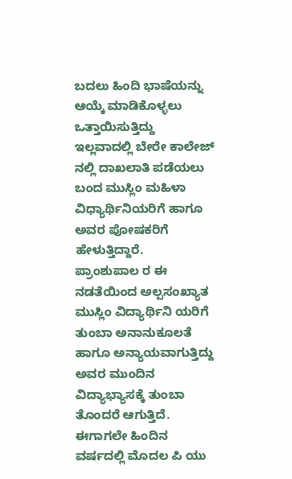ಬದಲು ಹಿಂದಿ ಭಾಷೆಯನ್ನು ಆಯ್ಕೆ ಮಾಡಿಕೊಳ್ಳಲು ಒತ್ತಾಯಿಸುತ್ತಿದ್ದು ಇಲ್ಲವಾದಲ್ಲಿ ಬೇರೇ ಕಾಲೇಜ್ ನಲ್ಲಿ ದಾಖಲಾತಿ ಪಡೆಯಲು ಬಂದ ಮುಸ್ಲಿಂ ಮಹಿಳಾ ವಿಧ್ಯಾರ್ಥಿನಿಯರಿಗೆ ಹಾಗೂ ಅವರ ಪೋಷಕರಿಗೆ ಹೇಳುತ್ತಿದ್ದಾರೆ.
ಪ್ರಾಂಶುಪಾಲ ರ ಈ ನಡತೆಯಿಂದ ಅಲ್ಪಸಂಖ್ಯಾತ ಮುಸ್ಲಿಂ ವಿದ್ಯಾರ್ಥಿನಿ ಯರಿಗೆ ತುಂಬಾ ಅನಾನುಕೂಲತೆ ಹಾಗೂ ಅನ್ಯಾಯವಾಗುತ್ತಿದ್ದು ಅವರ ಮುಂದಿನ ವಿದ್ಯಾಭ್ಯಾಸಕ್ಕೆ ತುಂಬಾ ತೊಂದರೆ ಆಗುತ್ತಿದೆ. ಈಗಾಗಲೇ ಹಿಂದಿನ ವರ್ಷದಲ್ಲಿ ಮೊದಲ ಪಿ ಯು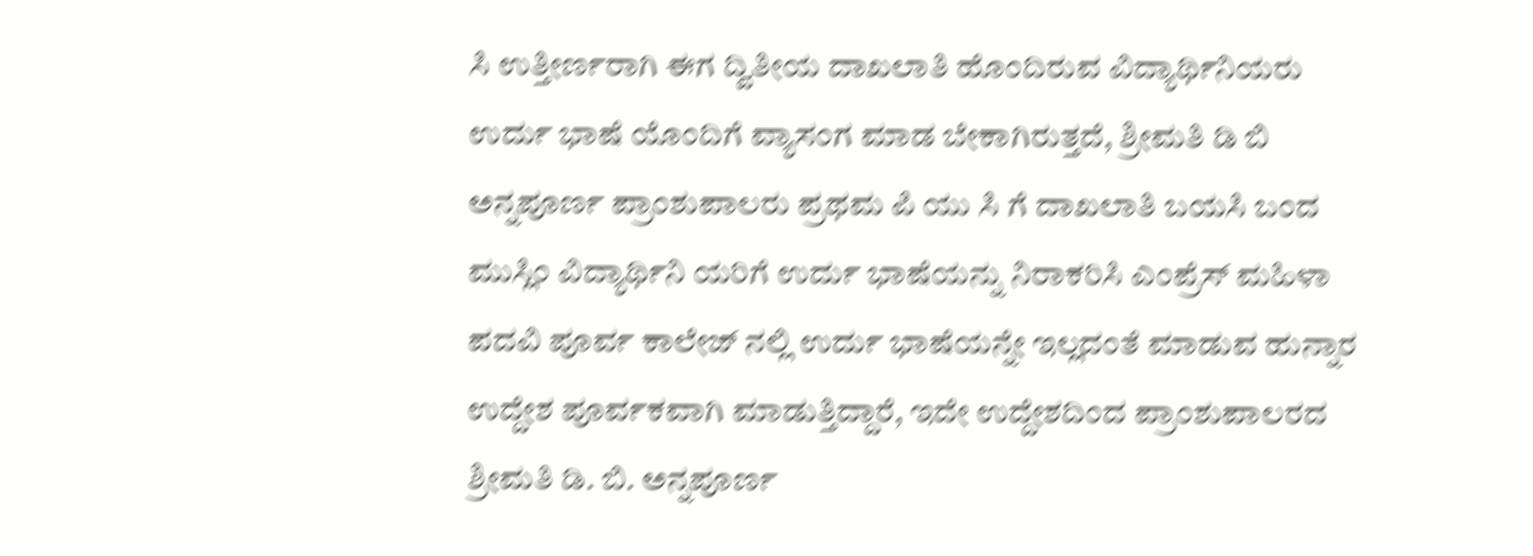ಸಿ ಉತ್ತೀರ್ಣರಾಗಿ ಈಗ ದ್ವಿತೀಯ ದಾಖಲಾತಿ ಹೊಂದಿರುವ ವಿದ್ಯಾರ್ಥಿನಿಯರು ಉರ್ದು ಭಾಷೆ ಯೊಂದಿಗೆ ವ್ಯಾಸಂಗ ಮಾಡ ಬೇಕಾಗಿರುತ್ತದೆ, ಶ್ರೀಮತಿ ಡಿ ಬಿ ಅನ್ನಪೂರ್ಣ ಪ್ರಾಂಶುಪಾಲರು ಪ್ರಥಮ ಪಿ ಯು ಸಿ ಗೆ ದಾಖಲಾತಿ ಬಯಸಿ ಬಂದ ಮುಸ್ಲಿಂ ವಿದ್ಯಾರ್ಥಿನಿ ಯರಿಗೆ ಉರ್ದು ಭಾಷೆಯನ್ನು ನಿರಾಕರಿಸಿ ಎಂಪ್ರೆಸ್ ಮಹಿಳಾ ಪದವಿ ಪೂರ್ವ ಕಾಲೇಜ್ ನಲ್ಲಿ ಉರ್ದು ಭಾಷೆಯನ್ನೇ ಇಲ್ಲದಂತೆ ಮಾಡುವ ಹುನ್ನಾರ ಉದ್ದೇಶ ಪೂರ್ವಕವಾಗಿ ಮಾಡುತ್ತಿದ್ದಾರೆ, ಇದೇ ಉದ್ದೇಶದಿಂದ ಪ್ರಾಂಶುಪಾಲರದ ಶ್ರೀಮತಿ ಡಿ. ಬಿ. ಅನ್ನಪೂರ್ಣ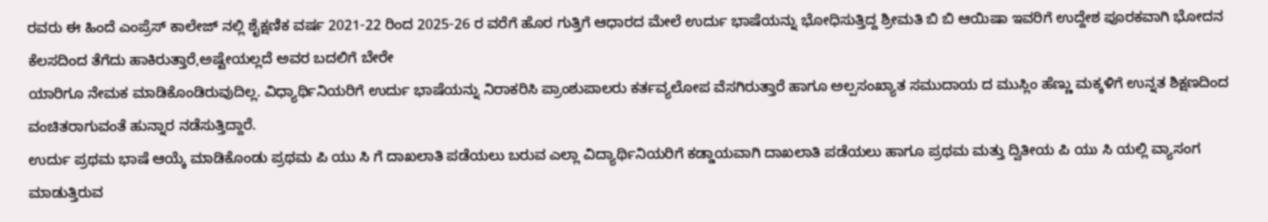ರವರು ಈ ಹಿಂದೆ ಎಂಪ್ರೆಸ್ ಕಾಲೇಜ್ ನಲ್ಲಿ ಶೈಕ್ಷಣಿಕ ವರ್ಷ 2021-22 ರಿಂದ 2025-26 ರ ವರೆಗೆ ಹೊರ ಗುತ್ತಿಗೆ ಆಧಾರದ ಮೇಲೆ ಉರ್ದು ಭಾಷೆಯನ್ನು ಭೋಧಿಸುತ್ತಿದ್ದ ಶ್ರೀಮತಿ ಬಿ ಬಿ ಆಯಿಷಾ ಇವರಿಗೆ ಉದ್ದೇಶ ಪೂರಕವಾಗಿ ಭೋದನ ಕೆಲಸದಿಂದ ತೆಗೆದು ಹಾಕಿರುತ್ತಾರೆ,ಅಷ್ಟೇಯಲ್ಲದೆ ಅವರ ಬದಲಿಗೆ ಬೇರೇ
ಯಾರಿಗೂ ನೇಮಕ ಮಾಡಿಕೊಂಡಿರುವುದಿಲ್ಲ. ವಿಧ್ಯಾರ್ಥಿನಿಯರಿಗೆ ಉರ್ದು ಭಾಷೆಯನ್ನು ನಿರಾಕರಿಸಿ ಪ್ರಾಂಶುಪಾಲರು ಕರ್ತವ್ಯಲೋಪ ವೆಸಗಿರುತ್ತಾರೆ ಹಾಗೂ ಅಲ್ಪಸಂಖ್ಯಾತ ಸಮುದಾಯ ದ ಮುಸ್ಲಿಂ ಹೆಣ್ಣು ಮಕ್ಕಳಿಗೆ ಉನ್ನತ ಶಿಕ್ಷಣದಿಂದ ವಂಚಿತರಾಗುವಂತೆ ಹುನ್ನಾರ ನಡೆಸುತ್ತಿದ್ದಾರೆ.
ಉರ್ದು ಪ್ರಥಮ ಭಾಷೆ ಆಯ್ಕೆ ಮಾಡಿಕೊಂಡು ಪ್ರಥಮ ಪಿ ಯು ಸಿ ಗೆ ದಾಖಲಾತಿ ಪಡೆಯಲು ಬರುವ ಎಲ್ಲಾ ವಿದ್ಯಾರ್ಥಿನಿಯರಿಗೆ ಕಡ್ಡಾಯವಾಗಿ ದಾಖಲಾತಿ ಪಡೆಯಲು ಹಾಗೂ ಪ್ರಥಮ ಮತ್ತು ದ್ವಿತೀಯ ಪಿ ಯು ಸಿ ಯಲ್ಲಿ ವ್ಯಾಸಂಗ ಮಾಡುತ್ತಿರುವ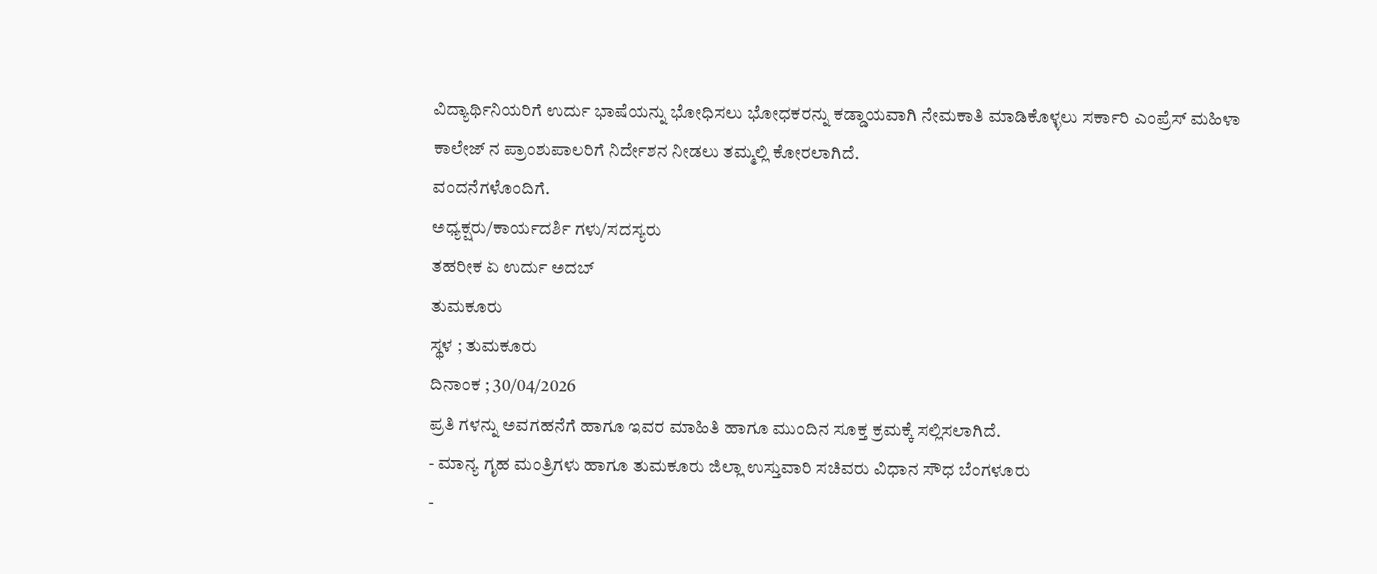ವಿದ್ಯಾರ್ಥಿನಿಯರಿಗೆ ಉರ್ದು ಭಾಷೆಯನ್ನು ಭೋಧಿಸಲು ಭೋಧಕರನ್ನು ಕಡ್ಡಾಯವಾಗಿ ನೇಮಕಾತಿ ಮಾಡಿಕೊಳ್ಳಲು ಸರ್ಕಾರಿ ಎಂಪ್ರೆಸ್ ಮಹಿಳಾ ಕಾಲೇಜ್ ನ ಪ್ರಾಂಶುಪಾಲರಿಗೆ ನಿರ್ದೇಶನ ನೀಡಲು ತಮ್ಮಲ್ಲಿ ಕೋರಲಾಗಿದೆ.
ವಂದನೆಗಳೊಂದಿಗೆ.
ಅಧ್ಯಕ್ಷರು/ಕಾರ್ಯದರ್ಶಿ ಗಳು/ಸದಸ್ಯರು
ತಹರೀಕ ಏ ಉರ್ದು ಅದಬ್
ತುಮಕೂರು
ಸ್ಥಳ ; ತುಮಕೂರು
ದಿನಾಂಕ ; 30/04/2026
ಪ್ರತಿ ಗಳನ್ನು ಅವಗಹನೆಗೆ ಹಾಗೂ ಇವರ ಮಾಹಿತಿ ಹಾಗೂ ಮುಂದಿನ ಸೂಕ್ತ ಕ್ರಮಕ್ಕೆ ಸಲ್ಲಿಸಲಾಗಿದೆ.
- ಮಾನ್ಯ ಗೃಹ ಮಂತ್ರಿಗಳು ಹಾಗೂ ತುಮಕೂರು ಜಿಲ್ಲಾ ಉಸ್ತುವಾರಿ ಸಚಿವರು ವಿಧಾನ ಸೌಧ ಬೆಂಗಳೂರು
-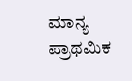ಮಾನ್ಯ ಪ್ರಾಥಮಿಕ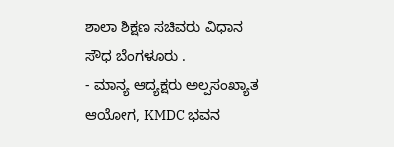ಶಾಲಾ ಶಿಕ್ಷಣ ಸಚಿವರು ವಿಧಾನ ಸೌಧ ಬೆಂಗಳೂರು .
- ಮಾನ್ಯ ಆದ್ಯಕ್ಷರು ಅಲ್ಪಸಂಖ್ಯಾತ ಆಯೋಗ, KMDC ಭವನ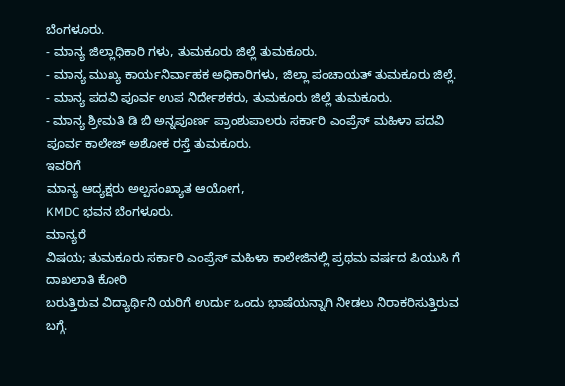ಬೆಂಗಳೂರು.
- ಮಾನ್ಯ ಜಿಲ್ಲಾಧಿಕಾರಿ ಗಳು, ತುಮಕೂರು ಜಿಲ್ಲೆ ತುಮಕೂರು.
- ಮಾನ್ಯ ಮುಖ್ಯ ಕಾರ್ಯನಿರ್ವಾಹಕ ಅಧಿಕಾರಿಗಳು, ಜಿಲ್ಲಾ ಪಂಚಾಯತ್ ತುಮಕೂರು ಜಿಲ್ಲೆ.
- ಮಾನ್ಯ ಪದವಿ ಪೂರ್ವ ಉಪ ನಿರ್ದೇಶಕರು, ತುಮಕೂರು ಜಿಲ್ಲೆ ತುಮಕೂರು.
- ಮಾನ್ಯ ಶ್ರೀಮತಿ ಡಿ ಬಿ ಅನ್ನಪೂರ್ಣ ಪ್ರಾಂಶುಪಾಲರು ಸರ್ಕಾರಿ ಎಂಪ್ರೆಸ್ ಮಹಿಳಾ ಪದವಿ ಪೂರ್ವ ಕಾಲೇಜ್ ಅಶೋಕ ರಸ್ತೆ ತುಮಕೂರು.
ಇವರಿಗೆ
ಮಾನ್ಯ ಆದ್ಯಕ್ಷರು ಅಲ್ಪಸಂಖ್ಯಾತ ಆಯೋಗ,
KMDC ಭವನ ಬೆಂಗಳೂರು.
ಮಾನ್ಯರೆ
ವಿಷಯ; ತುಮಕೂರು ಸರ್ಕಾರಿ ಎಂಪ್ರೆಸ್ ಮಹಿಳಾ ಕಾಲೇಜಿನಲ್ಲಿ ಪ್ರಥಮ ವರ್ಷದ ಪಿಯುಸಿ ಗೆ ದಾಖಲಾತಿ ಕೋರಿ
ಬರುತ್ತಿರುವ ವಿದ್ಯಾರ್ಥಿನಿ ಯರಿಗೆ ಉರ್ದು ಒಂದು ಭಾಷೆಯನ್ನಾಗಿ ನೀಡಲು ನಿರಾಕರಿಸುತ್ತಿರುವ ಬಗ್ಗೆ.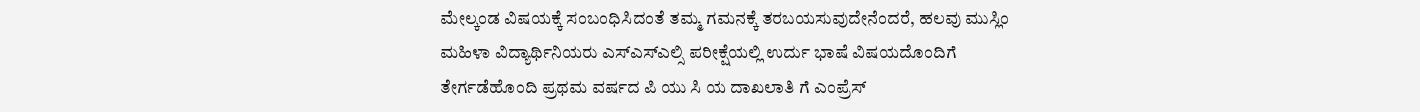ಮೇಲ್ಕಂಡ ವಿಷಯಕ್ಕೆ ಸಂಬಂಧಿಸಿದಂತೆ ತಮ್ಮ ಗಮನಕ್ಕೆ ತರಬಯಸುವುದೇನೆಂದರೆ, ಹಲವು ಮುಸ್ಲಿಂ ಮಹಿಳಾ ವಿದ್ಯಾರ್ಥಿನಿಯರು ಎಸ್ಎಸ್ಎಲ್ಸಿ ಪರೀಕ್ಷೆಯಲ್ಲಿ ಉರ್ದು ಭಾಷೆ ವಿಷಯದೊಂದಿಗೆ ತೇರ್ಗಡೆಹೊಂದಿ ಪ್ರಥಮ ವರ್ಷದ ಪಿ ಯು ಸಿ ಯ ದಾಖಲಾತಿ ಗೆ ಎಂಪ್ರೆಸ್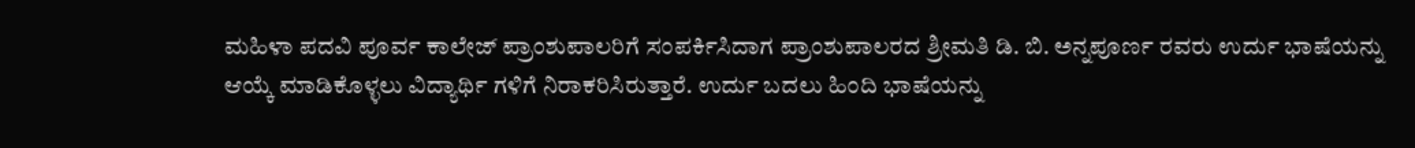ಮಹಿಳಾ ಪದವಿ ಪೂರ್ವ ಕಾಲೇಜ್ ಪ್ರಾಂಶುಪಾಲರಿಗೆ ಸಂಪರ್ಕಿಸಿದಾಗ ಪ್ರಾಂಶುಪಾಲರದ ಶ್ರೀಮತಿ ಡಿ. ಬಿ. ಅನ್ನಪೂರ್ಣ ರವರು ಉರ್ದು ಭಾಷೆಯನ್ನು ಆಯ್ಕೆ ಮಾಡಿಕೊಳ್ಳಲು ವಿದ್ಯಾರ್ಥಿ ಗಳಿಗೆ ನಿರಾಕರಿಸಿರುತ್ತಾರೆ. ಉರ್ದು ಬದಲು ಹಿಂದಿ ಭಾಷೆಯನ್ನು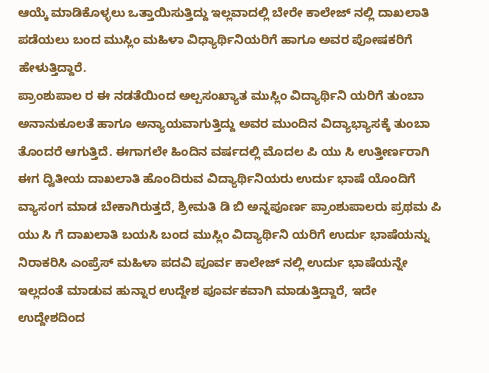ಆಯ್ಕೆ ಮಾಡಿಕೊಳ್ಳಲು ಒತ್ತಾಯಿಸುತ್ತಿದ್ದು ಇಲ್ಲವಾದಲ್ಲಿ ಬೇರೇ ಕಾಲೇಜ್ ನಲ್ಲಿ ದಾಖಲಾತಿ ಪಡೆಯಲು ಬಂದ ಮುಸ್ಲಿಂ ಮಹಿಳಾ ವಿಧ್ಯಾರ್ಥಿನಿಯರಿಗೆ ಹಾಗೂ ಅವರ ಪೋಷಕರಿಗೆ ಹೇಳುತ್ತಿದ್ದಾರೆ.
ಪ್ರಾಂಶುಪಾಲ ರ ಈ ನಡತೆಯಿಂದ ಅಲ್ಪಸಂಖ್ಯಾತ ಮುಸ್ಲಿಂ ವಿದ್ಯಾರ್ಥಿನಿ ಯರಿಗೆ ತುಂಬಾ ಅನಾನುಕೂಲತೆ ಹಾಗೂ ಅನ್ಯಾಯವಾಗುತ್ತಿದ್ದು ಅವರ ಮುಂದಿನ ವಿದ್ಯಾಭ್ಯಾಸಕ್ಕೆ ತುಂಬಾ ತೊಂದರೆ ಆಗುತ್ತಿದೆ. ಈಗಾಗಲೇ ಹಿಂದಿನ ವರ್ಷದಲ್ಲಿ ಮೊದಲ ಪಿ ಯು ಸಿ ಉತ್ತೀರ್ಣರಾಗಿ ಈಗ ದ್ವಿತೀಯ ದಾಖಲಾತಿ ಹೊಂದಿರುವ ವಿದ್ಯಾರ್ಥಿನಿಯರು ಉರ್ದು ಭಾಷೆ ಯೊಂದಿಗೆ ವ್ಯಾಸಂಗ ಮಾಡ ಬೇಕಾಗಿರುತ್ತದೆ, ಶ್ರೀಮತಿ ಡಿ ಬಿ ಅನ್ನಪೂರ್ಣ ಪ್ರಾಂಶುಪಾಲರು ಪ್ರಥಮ ಪಿ ಯು ಸಿ ಗೆ ದಾಖಲಾತಿ ಬಯಸಿ ಬಂದ ಮುಸ್ಲಿಂ ವಿದ್ಯಾರ್ಥಿನಿ ಯರಿಗೆ ಉರ್ದು ಭಾಷೆಯನ್ನು ನಿರಾಕರಿಸಿ ಎಂಪ್ರೆಸ್ ಮಹಿಳಾ ಪದವಿ ಪೂರ್ವ ಕಾಲೇಜ್ ನಲ್ಲಿ ಉರ್ದು ಭಾಷೆಯನ್ನೇ ಇಲ್ಲದಂತೆ ಮಾಡುವ ಹುನ್ನಾರ ಉದ್ದೇಶ ಪೂರ್ವಕವಾಗಿ ಮಾಡುತ್ತಿದ್ದಾರೆ, ಇದೇ ಉದ್ದೇಶದಿಂದ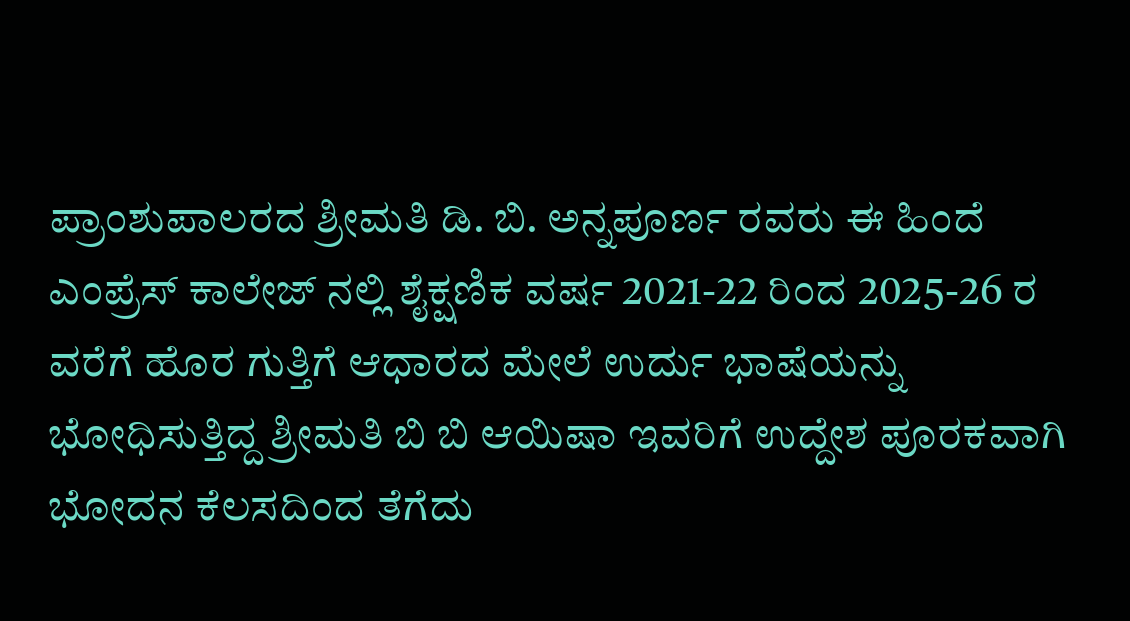ಪ್ರಾಂಶುಪಾಲರದ ಶ್ರೀಮತಿ ಡಿ. ಬಿ. ಅನ್ನಪೂರ್ಣ ರವರು ಈ ಹಿಂದೆ ಎಂಪ್ರೆಸ್ ಕಾಲೇಜ್ ನಲ್ಲಿ ಶೈಕ್ಷಣಿಕ ವರ್ಷ 2021-22 ರಿಂದ 2025-26 ರ ವರೆಗೆ ಹೊರ ಗುತ್ತಿಗೆ ಆಧಾರದ ಮೇಲೆ ಉರ್ದು ಭಾಷೆಯನ್ನು ಭೋಧಿಸುತ್ತಿದ್ದ ಶ್ರೀಮತಿ ಬಿ ಬಿ ಆಯಿಷಾ ಇವರಿಗೆ ಉದ್ದೇಶ ಪೂರಕವಾಗಿ ಭೋದನ ಕೆಲಸದಿಂದ ತೆಗೆದು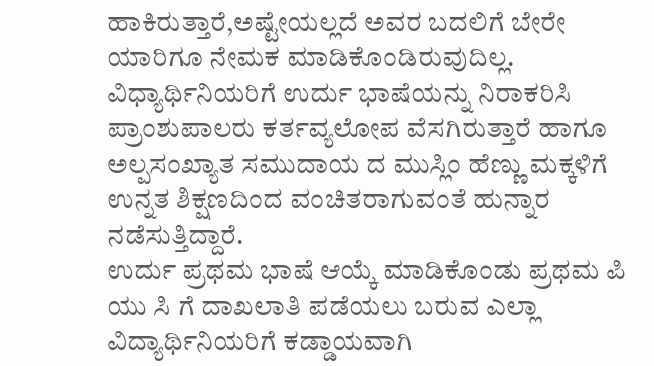ಹಾಕಿರುತ್ತಾರೆ,ಅಷ್ಟೇಯಲ್ಲದೆ ಅವರ ಬದಲಿಗೆ ಬೇರೇ
ಯಾರಿಗೂ ನೇಮಕ ಮಾಡಿಕೊಂಡಿರುವುದಿಲ್ಲ. ವಿಧ್ಯಾರ್ಥಿನಿಯರಿಗೆ ಉರ್ದು ಭಾಷೆಯನ್ನು ನಿರಾಕರಿಸಿ ಪ್ರಾಂಶುಪಾಲರು ಕರ್ತವ್ಯಲೋಪ ವೆಸಗಿರುತ್ತಾರೆ ಹಾಗೂ ಅಲ್ಪಸಂಖ್ಯಾತ ಸಮುದಾಯ ದ ಮುಸ್ಲಿಂ ಹೆಣ್ಣು ಮಕ್ಕಳಿಗೆ ಉನ್ನತ ಶಿಕ್ಷಣದಿಂದ ವಂಚಿತರಾಗುವಂತೆ ಹುನ್ನಾರ ನಡೆಸುತ್ತಿದ್ದಾರೆ.
ಉರ್ದು ಪ್ರಥಮ ಭಾಷೆ ಆಯ್ಕೆ ಮಾಡಿಕೊಂಡು ಪ್ರಥಮ ಪಿ ಯು ಸಿ ಗೆ ದಾಖಲಾತಿ ಪಡೆಯಲು ಬರುವ ಎಲ್ಲಾ ವಿದ್ಯಾರ್ಥಿನಿಯರಿಗೆ ಕಡ್ಡಾಯವಾಗಿ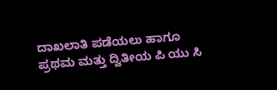ದಾಖಲಾತಿ ಪಡೆಯಲು ಹಾಗೂ ಪ್ರಥಮ ಮತ್ತು ದ್ವಿತೀಯ ಪಿ ಯು ಸಿ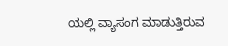ಯಲ್ಲಿ ವ್ಯಾಸಂಗ ಮಾಡುತ್ತಿರುವ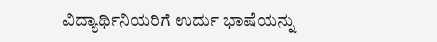ವಿದ್ಯಾರ್ಥಿನಿಯರಿಗೆ ಉರ್ದು ಭಾಷೆಯನ್ನು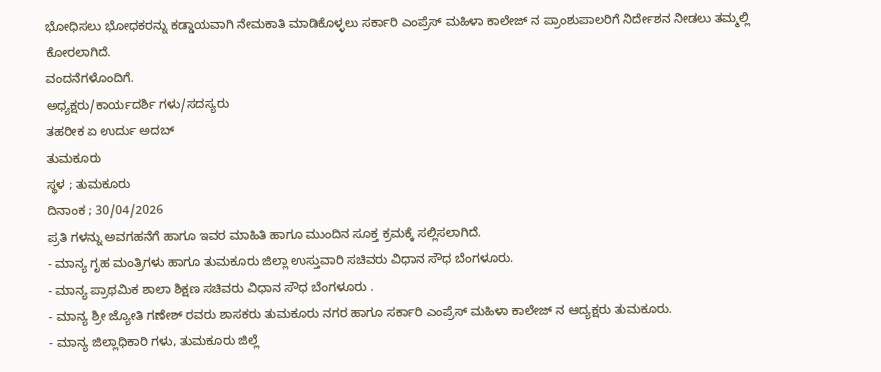ಭೋಧಿಸಲು ಭೋಧಕರನ್ನು ಕಡ್ಡಾಯವಾಗಿ ನೇಮಕಾತಿ ಮಾಡಿಕೊಳ್ಳಲು ಸರ್ಕಾರಿ ಎಂಪ್ರೆಸ್ ಮಹಿಳಾ ಕಾಲೇಜ್ ನ ಪ್ರಾಂಶುಪಾಲರಿಗೆ ನಿರ್ದೇಶನ ನೀಡಲು ತಮ್ಮಲ್ಲಿ ಕೋರಲಾಗಿದೆ.
ವಂದನೆಗಳೊಂದಿಗೆ.
ಅಧ್ಯಕ್ಷರು/ಕಾರ್ಯದರ್ಶಿ ಗಳು/ಸದಸ್ಯರು
ತಹರೀಕ ಏ ಉರ್ದು ಅದಬ್
ತುಮಕೂರು
ಸ್ಥಳ ; ತುಮಕೂರು
ದಿನಾಂಕ ; 30/04/2026
ಪ್ರತಿ ಗಳನ್ನು ಅವಗಹನೆಗೆ ಹಾಗೂ ಇವರ ಮಾಹಿತಿ ಹಾಗೂ ಮುಂದಿನ ಸೂಕ್ತ ಕ್ರಮಕ್ಕೆ ಸಲ್ಲಿಸಲಾಗಿದೆ.
- ಮಾನ್ಯ ಗೃಹ ಮಂತ್ರಿಗಳು ಹಾಗೂ ತುಮಕೂರು ಜಿಲ್ಲಾ ಉಸ್ತುವಾರಿ ಸಚಿವರು ವಿಧಾನ ಸೌಧ ಬೆಂಗಳೂರು.
- ಮಾನ್ಯ ಪ್ರಾಥಮಿಕ ಶಾಲಾ ಶಿಕ್ಷಣ ಸಚಿವರು ವಿಧಾನ ಸೌಧ ಬೆಂಗಳೂರು .
- ಮಾನ್ಯ ಶ್ರೀ ಜ್ಯೋತಿ ಗಣೇಶ್ ರವರು ಶಾಸಕರು ತುಮಕೂರು ನಗರ ಹಾಗೂ ಸರ್ಕಾರಿ ಎಂಪ್ರೆಸ್ ಮಹಿಳಾ ಕಾಲೇಜ್ ನ ಆದ್ಯಕ್ಷರು ತುಮಕೂರು.
- ಮಾನ್ಯ ಜಿಲ್ಲಾಧಿಕಾರಿ ಗಳು, ತುಮಕೂರು ಜಿಲ್ಲೆ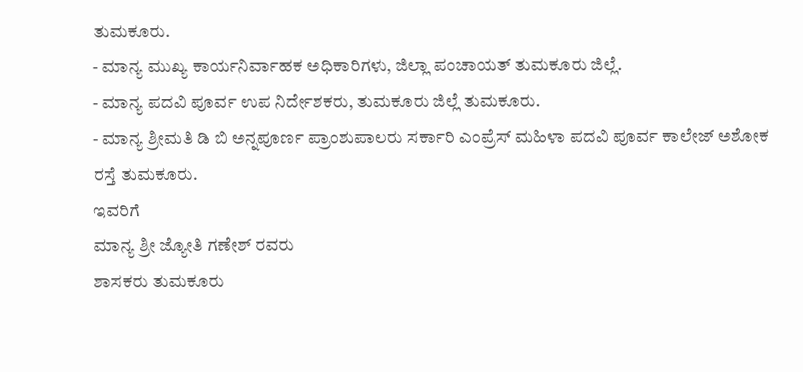ತುಮಕೂರು.
- ಮಾನ್ಯ ಮುಖ್ಯ ಕಾರ್ಯನಿರ್ವಾಹಕ ಅಧಿಕಾರಿಗಳು, ಜಿಲ್ಲಾ ಪಂಚಾಯತ್ ತುಮಕೂರು ಜಿಲ್ಲೆ.
- ಮಾನ್ಯ ಪದವಿ ಪೂರ್ವ ಉಪ ನಿರ್ದೇಶಕರು, ತುಮಕೂರು ಜಿಲ್ಲೆ ತುಮಕೂರು.
- ಮಾನ್ಯ ಶ್ರೀಮತಿ ಡಿ ಬಿ ಅನ್ನಪೂರ್ಣ ಪ್ರಾಂಶುಪಾಲರು ಸರ್ಕಾರಿ ಎಂಪ್ರೆಸ್ ಮಹಿಳಾ ಪದವಿ ಪೂರ್ವ ಕಾಲೇಜ್ ಅಶೋಕ ರಸ್ತೆ ತುಮಕೂರು.
ಇವರಿಗೆ
ಮಾನ್ಯ ಶ್ರೀ ಜ್ಯೋತಿ ಗಣೇಶ್ ರವರು
ಶಾಸಕರು ತುಮಕೂರು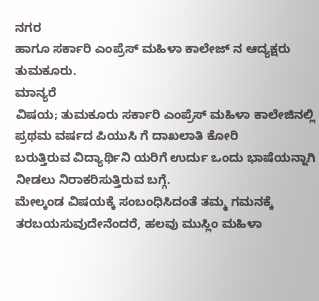ನಗರ
ಹಾಗೂ ಸರ್ಕಾರಿ ಎಂಪ್ರೆಸ್ ಮಹಿಳಾ ಕಾಲೇಜ್ ನ ಆದ್ಯಕ್ಷರು
ತುಮಕೂರು.
ಮಾನ್ಯರೆ
ವಿಷಯ; ತುಮಕೂರು ಸರ್ಕಾರಿ ಎಂಪ್ರೆಸ್ ಮಹಿಳಾ ಕಾಲೇಜಿನಲ್ಲಿ ಪ್ರಥಮ ವರ್ಷದ ಪಿಯುಸಿ ಗೆ ದಾಖಲಾತಿ ಕೋರಿ
ಬರುತ್ತಿರುವ ವಿದ್ಯಾರ್ಥಿನಿ ಯರಿಗೆ ಉರ್ದು ಒಂದು ಭಾಷೆಯನ್ನಾಗಿ ನೀಡಲು ನಿರಾಕರಿಸುತ್ತಿರುವ ಬಗ್ಗೆ.
ಮೇಲ್ಕಂಡ ವಿಷಯಕ್ಕೆ ಸಂಬಂಧಿಸಿದಂತೆ ತಮ್ಮ ಗಮನಕ್ಕೆ ತರಬಯಸುವುದೇನೆಂದರೆ, ಹಲವು ಮುಸ್ಲಿಂ ಮಹಿಳಾ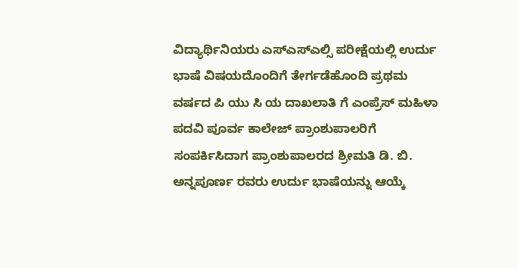ವಿದ್ಯಾರ್ಥಿನಿಯರು ಎಸ್ಎಸ್ಎಲ್ಸಿ ಪರೀಕ್ಷೆಯಲ್ಲಿ ಉರ್ದು ಭಾಷೆ ವಿಷಯದೊಂದಿಗೆ ತೇರ್ಗಡೆಹೊಂದಿ ಪ್ರಥಮ ವರ್ಷದ ಪಿ ಯು ಸಿ ಯ ದಾಖಲಾತಿ ಗೆ ಎಂಪ್ರೆಸ್ ಮಹಿಳಾ ಪದವಿ ಪೂರ್ವ ಕಾಲೇಜ್ ಪ್ರಾಂಶುಪಾಲರಿಗೆ ಸಂಪರ್ಕಿಸಿದಾಗ ಪ್ರಾಂಶುಪಾಲರದ ಶ್ರೀಮತಿ ಡಿ. ಬಿ. ಅನ್ನಪೂರ್ಣ ರವರು ಉರ್ದು ಭಾಷೆಯನ್ನು ಆಯ್ಕೆ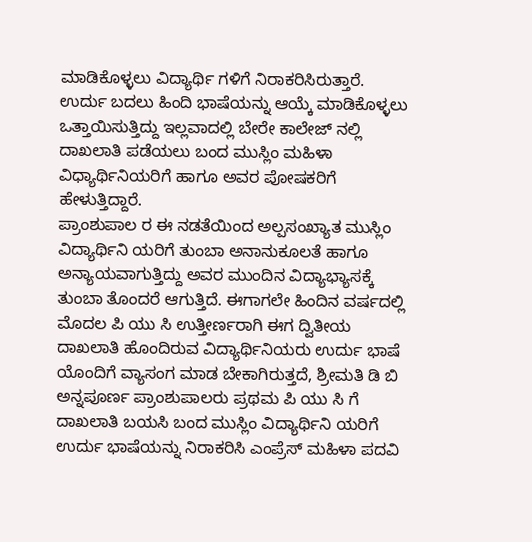ಮಾಡಿಕೊಳ್ಳಲು ವಿದ್ಯಾರ್ಥಿ ಗಳಿಗೆ ನಿರಾಕರಿಸಿರುತ್ತಾರೆ. ಉರ್ದು ಬದಲು ಹಿಂದಿ ಭಾಷೆಯನ್ನು ಆಯ್ಕೆ ಮಾಡಿಕೊಳ್ಳಲು ಒತ್ತಾಯಿಸುತ್ತಿದ್ದು ಇಲ್ಲವಾದಲ್ಲಿ ಬೇರೇ ಕಾಲೇಜ್ ನಲ್ಲಿ ದಾಖಲಾತಿ ಪಡೆಯಲು ಬಂದ ಮುಸ್ಲಿಂ ಮಹಿಳಾ ವಿಧ್ಯಾರ್ಥಿನಿಯರಿಗೆ ಹಾಗೂ ಅವರ ಪೋಷಕರಿಗೆ ಹೇಳುತ್ತಿದ್ದಾರೆ.
ಪ್ರಾಂಶುಪಾಲ ರ ಈ ನಡತೆಯಿಂದ ಅಲ್ಪಸಂಖ್ಯಾತ ಮುಸ್ಲಿಂ ವಿದ್ಯಾರ್ಥಿನಿ ಯರಿಗೆ ತುಂಬಾ ಅನಾನುಕೂಲತೆ ಹಾಗೂ ಅನ್ಯಾಯವಾಗುತ್ತಿದ್ದು ಅವರ ಮುಂದಿನ ವಿದ್ಯಾಭ್ಯಾಸಕ್ಕೆ ತುಂಬಾ ತೊಂದರೆ ಆಗುತ್ತಿದೆ. ಈಗಾಗಲೇ ಹಿಂದಿನ ವರ್ಷದಲ್ಲಿ ಮೊದಲ ಪಿ ಯು ಸಿ ಉತ್ತೀರ್ಣರಾಗಿ ಈಗ ದ್ವಿತೀಯ ದಾಖಲಾತಿ ಹೊಂದಿರುವ ವಿದ್ಯಾರ್ಥಿನಿಯರು ಉರ್ದು ಭಾಷೆ ಯೊಂದಿಗೆ ವ್ಯಾಸಂಗ ಮಾಡ ಬೇಕಾಗಿರುತ್ತದೆ, ಶ್ರೀಮತಿ ಡಿ ಬಿ ಅನ್ನಪೂರ್ಣ ಪ್ರಾಂಶುಪಾಲರು ಪ್ರಥಮ ಪಿ ಯು ಸಿ ಗೆ ದಾಖಲಾತಿ ಬಯಸಿ ಬಂದ ಮುಸ್ಲಿಂ ವಿದ್ಯಾರ್ಥಿನಿ ಯರಿಗೆ ಉರ್ದು ಭಾಷೆಯನ್ನು ನಿರಾಕರಿಸಿ ಎಂಪ್ರೆಸ್ ಮಹಿಳಾ ಪದವಿ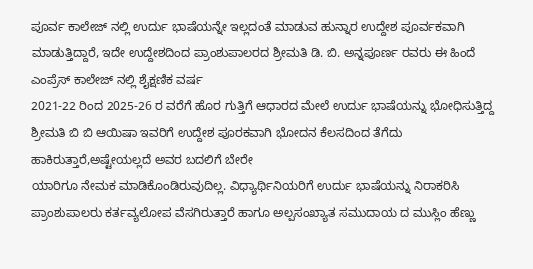ಪೂರ್ವ ಕಾಲೇಜ್ ನಲ್ಲಿ ಉರ್ದು ಭಾಷೆಯನ್ನೇ ಇಲ್ಲದಂತೆ ಮಾಡುವ ಹುನ್ನಾರ ಉದ್ದೇಶ ಪೂರ್ವಕವಾಗಿ ಮಾಡುತ್ತಿದ್ದಾರೆ, ಇದೇ ಉದ್ದೇಶದಿಂದ ಪ್ರಾಂಶುಪಾಲರದ ಶ್ರೀಮತಿ ಡಿ. ಬಿ. ಅನ್ನಪೂರ್ಣ ರವರು ಈ ಹಿಂದೆ ಎಂಪ್ರೆಸ್ ಕಾಲೇಜ್ ನಲ್ಲಿ ಶೈಕ್ಷಣಿಕ ವರ್ಷ
2021-22 ರಿಂದ 2025-26 ರ ವರೆಗೆ ಹೊರ ಗುತ್ತಿಗೆ ಆಧಾರದ ಮೇಲೆ ಉರ್ದು ಭಾಷೆಯನ್ನು ಭೋಧಿಸುತ್ತಿದ್ದ ಶ್ರೀಮತಿ ಬಿ ಬಿ ಆಯಿಷಾ ಇವರಿಗೆ ಉದ್ದೇಶ ಪೂರಕವಾಗಿ ಭೋದನ ಕೆಲಸದಿಂದ ತೆಗೆದು ಹಾಕಿರುತ್ತಾರೆ,ಅಷ್ಟೇಯಲ್ಲದೆ ಅವರ ಬದಲಿಗೆ ಬೇರೇ
ಯಾರಿಗೂ ನೇಮಕ ಮಾಡಿಕೊಂಡಿರುವುದಿಲ್ಲ. ವಿಧ್ಯಾರ್ಥಿನಿಯರಿಗೆ ಉರ್ದು ಭಾಷೆಯನ್ನು ನಿರಾಕರಿಸಿ ಪ್ರಾಂಶುಪಾಲರು ಕರ್ತವ್ಯಲೋಪ ವೆಸಗಿರುತ್ತಾರೆ ಹಾಗೂ ಅಲ್ಪಸಂಖ್ಯಾತ ಸಮುದಾಯ ದ ಮುಸ್ಲಿಂ ಹೆಣ್ಣು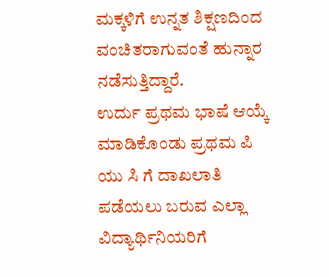ಮಕ್ಕಳಿಗೆ ಉನ್ನತ ಶಿಕ್ಷಣದಿಂದ ವಂಚಿತರಾಗುವಂತೆ ಹುನ್ನಾರ ನಡೆಸುತ್ತಿದ್ದಾರೆ.
ಉರ್ದು ಪ್ರಥಮ ಭಾಷೆ ಆಯ್ಕೆ ಮಾಡಿಕೊಂಡು ಪ್ರಥಮ ಪಿ ಯು ಸಿ ಗೆ ದಾಖಲಾತಿ ಪಡೆಯಲು ಬರುವ ಎಲ್ಲಾ ವಿದ್ಯಾರ್ಥಿನಿಯರಿಗೆ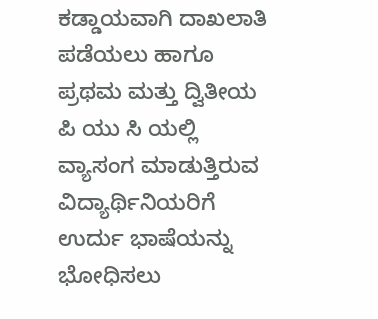ಕಡ್ಡಾಯವಾಗಿ ದಾಖಲಾತಿ ಪಡೆಯಲು ಹಾಗೂ ಪ್ರಥಮ ಮತ್ತು ದ್ವಿತೀಯ ಪಿ ಯು ಸಿ ಯಲ್ಲಿ ವ್ಯಾಸಂಗ ಮಾಡುತ್ತಿರುವ ವಿದ್ಯಾರ್ಥಿನಿಯರಿಗೆ ಉರ್ದು ಭಾಷೆಯನ್ನು ಭೋಧಿಸಲು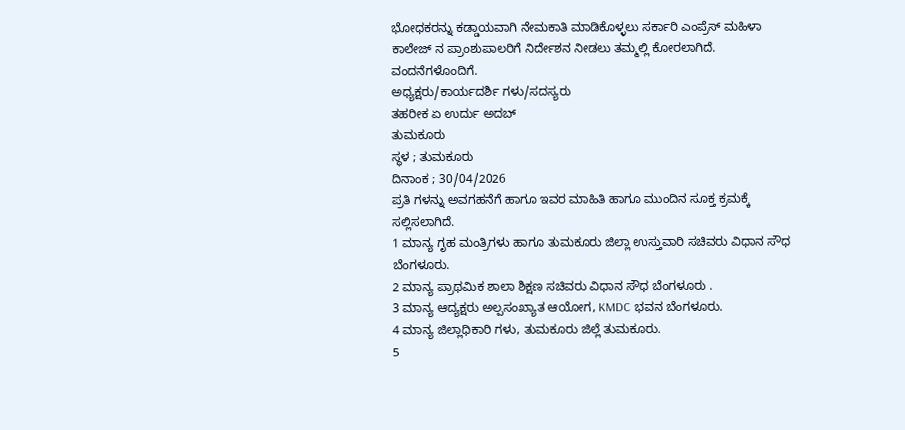ಭೋಧಕರನ್ನು ಕಡ್ಡಾಯವಾಗಿ ನೇಮಕಾತಿ ಮಾಡಿಕೊಳ್ಳಲು ಸರ್ಕಾರಿ ಎಂಪ್ರೆಸ್ ಮಹಿಳಾ ಕಾಲೇಜ್ ನ ಪ್ರಾಂಶುಪಾಲರಿಗೆ ನಿರ್ದೇಶನ ನೀಡಲು ತಮ್ಮಲ್ಲಿ ಕೋರಲಾಗಿದೆ.
ವಂದನೆಗಳೊಂದಿಗೆ.
ಅಧ್ಯಕ್ಷರು/ಕಾರ್ಯದರ್ಶಿ ಗಳು/ಸದಸ್ಯರು
ತಹರೀಕ ಏ ಉರ್ದು ಅದಬ್
ತುಮಕೂರು
ಸ್ಥಳ ; ತುಮಕೂರು
ದಿನಾಂಕ ; 30/04/2026
ಪ್ರತಿ ಗಳನ್ನು ಅವಗಹನೆಗೆ ಹಾಗೂ ಇವರ ಮಾಹಿತಿ ಹಾಗೂ ಮುಂದಿನ ಸೂಕ್ತ ಕ್ರಮಕ್ಕೆ ಸಲ್ಲಿಸಲಾಗಿದೆ.
1 ಮಾನ್ಯ ಗೃಹ ಮಂತ್ರಿಗಳು ಹಾಗೂ ತುಮಕೂರು ಜಿಲ್ಲಾ ಉಸ್ತುವಾರಿ ಸಚಿವರು ವಿಧಾನ ಸೌಧ ಬೆಂಗಳೂರು.
2 ಮಾನ್ಯ ಪ್ರಾಥಮಿಕ ಶಾಲಾ ಶಿಕ್ಷಣ ಸಚಿವರು ವಿಧಾನ ಸೌಧ ಬೆಂಗಳೂರು .
3 ಮಾನ್ಯ ಆದ್ಯಕ್ಷರು ಅಲ್ಪಸಂಖ್ಯಾತ ಆಯೋಗ, KMDC ಭವನ ಬೆಂಗಳೂರು.
4 ಮಾನ್ಯ ಜಿಲ್ಲಾಧಿಕಾರಿ ಗಳು, ತುಮಕೂರು ಜಿಲ್ಲೆ ತುಮಕೂರು.
5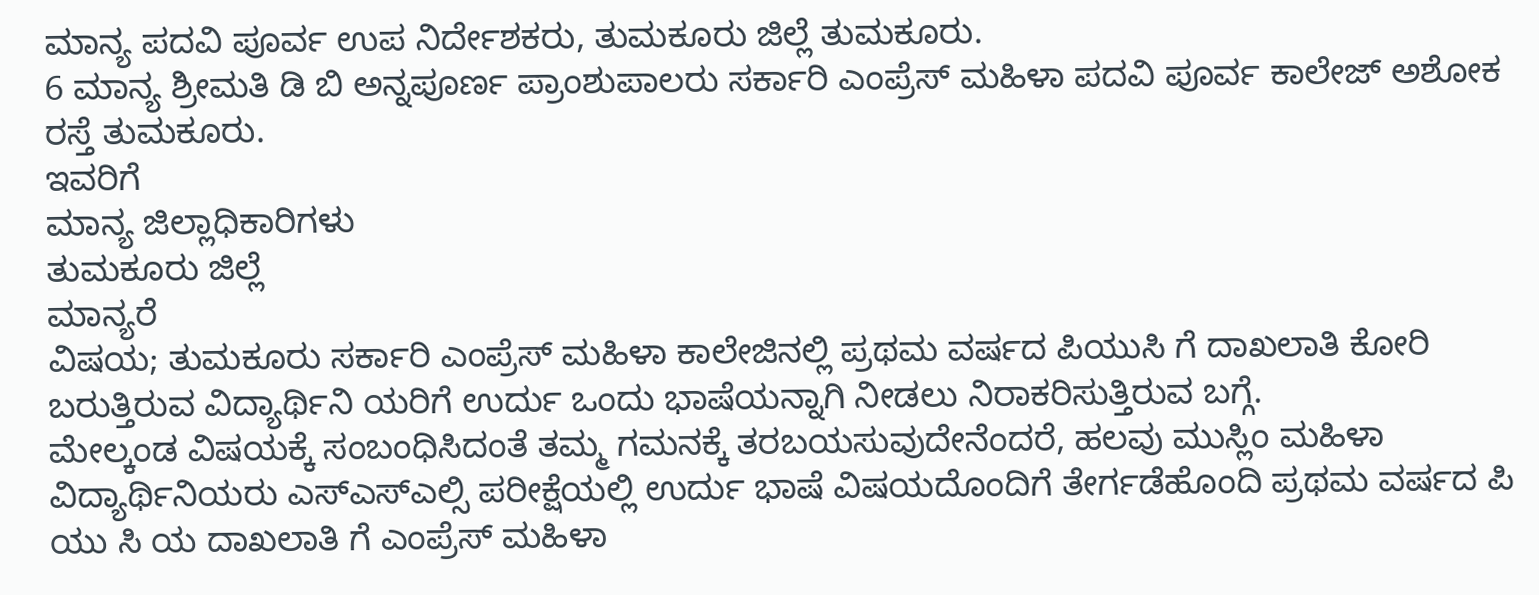ಮಾನ್ಯ ಪದವಿ ಪೂರ್ವ ಉಪ ನಿರ್ದೇಶಕರು, ತುಮಕೂರು ಜಿಲ್ಲೆ ತುಮಕೂರು.
6 ಮಾನ್ಯ ಶ್ರೀಮತಿ ಡಿ ಬಿ ಅನ್ನಪೂರ್ಣ ಪ್ರಾಂಶುಪಾಲರು ಸರ್ಕಾರಿ ಎಂಪ್ರೆಸ್ ಮಹಿಳಾ ಪದವಿ ಪೂರ್ವ ಕಾಲೇಜ್ ಅಶೋಕ ರಸ್ತೆ ತುಮಕೂರು.
ಇವರಿಗೆ
ಮಾನ್ಯ ಜಿಲ್ಲಾಧಿಕಾರಿಗಳು
ತುಮಕೂರು ಜಿಲ್ಲೆ
ಮಾನ್ಯರೆ
ವಿಷಯ; ತುಮಕೂರು ಸರ್ಕಾರಿ ಎಂಪ್ರೆಸ್ ಮಹಿಳಾ ಕಾಲೇಜಿನಲ್ಲಿ ಪ್ರಥಮ ವರ್ಷದ ಪಿಯುಸಿ ಗೆ ದಾಖಲಾತಿ ಕೋರಿ
ಬರುತ್ತಿರುವ ವಿದ್ಯಾರ್ಥಿನಿ ಯರಿಗೆ ಉರ್ದು ಒಂದು ಭಾಷೆಯನ್ನಾಗಿ ನೀಡಲು ನಿರಾಕರಿಸುತ್ತಿರುವ ಬಗ್ಗೆ.
ಮೇಲ್ಕಂಡ ವಿಷಯಕ್ಕೆ ಸಂಬಂಧಿಸಿದಂತೆ ತಮ್ಮ ಗಮನಕ್ಕೆ ತರಬಯಸುವುದೇನೆಂದರೆ, ಹಲವು ಮುಸ್ಲಿಂ ಮಹಿಳಾ ವಿದ್ಯಾರ್ಥಿನಿಯರು ಎಸ್ಎಸ್ಎಲ್ಸಿ ಪರೀಕ್ಷೆಯಲ್ಲಿ ಉರ್ದು ಭಾಷೆ ವಿಷಯದೊಂದಿಗೆ ತೇರ್ಗಡೆಹೊಂದಿ ಪ್ರಥಮ ವರ್ಷದ ಪಿ ಯು ಸಿ ಯ ದಾಖಲಾತಿ ಗೆ ಎಂಪ್ರೆಸ್ ಮಹಿಳಾ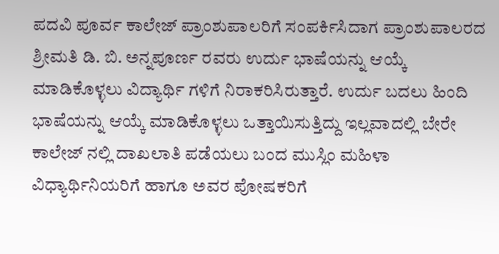ಪದವಿ ಪೂರ್ವ ಕಾಲೇಜ್ ಪ್ರಾಂಶುಪಾಲರಿಗೆ ಸಂಪರ್ಕಿಸಿದಾಗ ಪ್ರಾಂಶುಪಾಲರದ ಶ್ರೀಮತಿ ಡಿ. ಬಿ. ಅನ್ನಪೂರ್ಣ ರವರು ಉರ್ದು ಭಾಷೆಯನ್ನು ಆಯ್ಕೆ ಮಾಡಿಕೊಳ್ಳಲು ವಿದ್ಯಾರ್ಥಿ ಗಳಿಗೆ ನಿರಾಕರಿಸಿರುತ್ತಾರೆ. ಉರ್ದು ಬದಲು ಹಿಂದಿ ಭಾಷೆಯನ್ನು ಆಯ್ಕೆ ಮಾಡಿಕೊಳ್ಳಲು ಒತ್ತಾಯಿಸುತ್ತಿದ್ದು ಇಲ್ಲವಾದಲ್ಲಿ ಬೇರೇ ಕಾಲೇಜ್ ನಲ್ಲಿ ದಾಖಲಾತಿ ಪಡೆಯಲು ಬಂದ ಮುಸ್ಲಿಂ ಮಹಿಳಾ ವಿಧ್ಯಾರ್ಥಿನಿಯರಿಗೆ ಹಾಗೂ ಅವರ ಪೋಷಕರಿಗೆ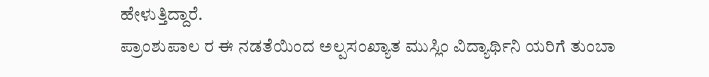ಹೇಳುತ್ತಿದ್ದಾರೆ.
ಪ್ರಾಂಶುಪಾಲ ರ ಈ ನಡತೆಯಿಂದ ಅಲ್ಪಸಂಖ್ಯಾತ ಮುಸ್ಲಿಂ ವಿದ್ಯಾರ್ಥಿನಿ ಯರಿಗೆ ತುಂಬಾ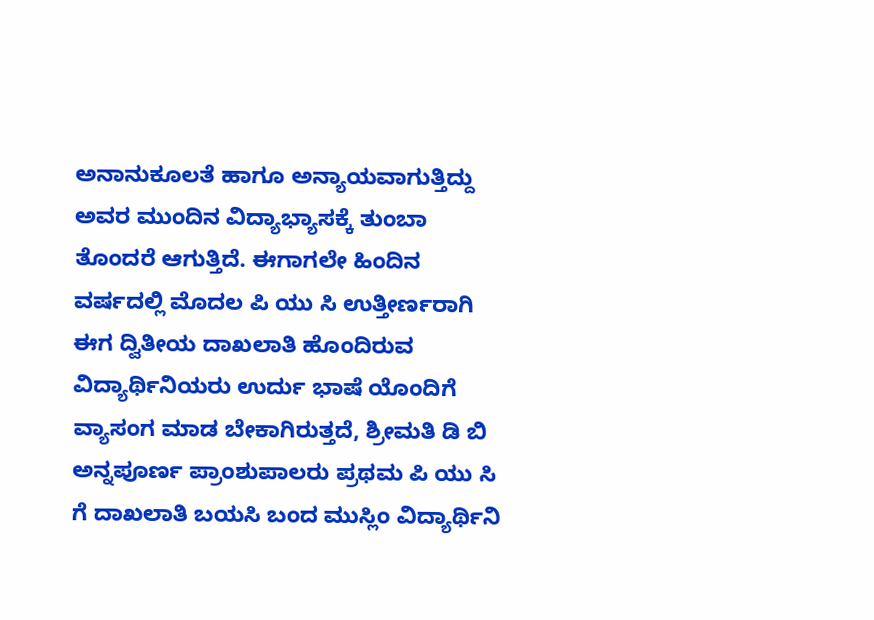ಅನಾನುಕೂಲತೆ ಹಾಗೂ ಅನ್ಯಾಯವಾಗುತ್ತಿದ್ದು ಅವರ ಮುಂದಿನ ವಿದ್ಯಾಭ್ಯಾಸಕ್ಕೆ ತುಂಬಾ ತೊಂದರೆ ಆಗುತ್ತಿದೆ. ಈಗಾಗಲೇ ಹಿಂದಿನ ವರ್ಷದಲ್ಲಿ ಮೊದಲ ಪಿ ಯು ಸಿ ಉತ್ತೀರ್ಣರಾಗಿ ಈಗ ದ್ವಿತೀಯ ದಾಖಲಾತಿ ಹೊಂದಿರುವ ವಿದ್ಯಾರ್ಥಿನಿಯರು ಉರ್ದು ಭಾಷೆ ಯೊಂದಿಗೆ ವ್ಯಾಸಂಗ ಮಾಡ ಬೇಕಾಗಿರುತ್ತದೆ, ಶ್ರೀಮತಿ ಡಿ ಬಿ ಅನ್ನಪೂರ್ಣ ಪ್ರಾಂಶುಪಾಲರು ಪ್ರಥಮ ಪಿ ಯು ಸಿ ಗೆ ದಾಖಲಾತಿ ಬಯಸಿ ಬಂದ ಮುಸ್ಲಿಂ ವಿದ್ಯಾರ್ಥಿನಿ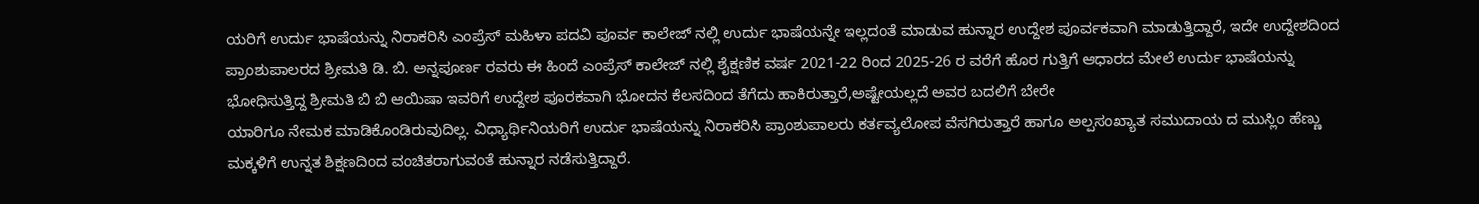ಯರಿಗೆ ಉರ್ದು ಭಾಷೆಯನ್ನು ನಿರಾಕರಿಸಿ ಎಂಪ್ರೆಸ್ ಮಹಿಳಾ ಪದವಿ ಪೂರ್ವ ಕಾಲೇಜ್ ನಲ್ಲಿ ಉರ್ದು ಭಾಷೆಯನ್ನೇ ಇಲ್ಲದಂತೆ ಮಾಡುವ ಹುನ್ನಾರ ಉದ್ದೇಶ ಪೂರ್ವಕವಾಗಿ ಮಾಡುತ್ತಿದ್ದಾರೆ, ಇದೇ ಉದ್ದೇಶದಿಂದ ಪ್ರಾಂಶುಪಾಲರದ ಶ್ರೀಮತಿ ಡಿ. ಬಿ. ಅನ್ನಪೂರ್ಣ ರವರು ಈ ಹಿಂದೆ ಎಂಪ್ರೆಸ್ ಕಾಲೇಜ್ ನಲ್ಲಿ ಶೈಕ್ಷಣಿಕ ವರ್ಷ 2021-22 ರಿಂದ 2025-26 ರ ವರೆಗೆ ಹೊರ ಗುತ್ತಿಗೆ ಆಧಾರದ ಮೇಲೆ ಉರ್ದು ಭಾಷೆಯನ್ನು ಭೋಧಿಸುತ್ತಿದ್ದ ಶ್ರೀಮತಿ ಬಿ ಬಿ ಆಯಿಷಾ ಇವರಿಗೆ ಉದ್ದೇಶ ಪೂರಕವಾಗಿ ಭೋದನ ಕೆಲಸದಿಂದ ತೆಗೆದು ಹಾಕಿರುತ್ತಾರೆ,ಅಷ್ಟೇಯಲ್ಲದೆ ಅವರ ಬದಲಿಗೆ ಬೇರೇ
ಯಾರಿಗೂ ನೇಮಕ ಮಾಡಿಕೊಂಡಿರುವುದಿಲ್ಲ. ವಿಧ್ಯಾರ್ಥಿನಿಯರಿಗೆ ಉರ್ದು ಭಾಷೆಯನ್ನು ನಿರಾಕರಿಸಿ ಪ್ರಾಂಶುಪಾಲರು ಕರ್ತವ್ಯಲೋಪ ವೆಸಗಿರುತ್ತಾರೆ ಹಾಗೂ ಅಲ್ಪಸಂಖ್ಯಾತ ಸಮುದಾಯ ದ ಮುಸ್ಲಿಂ ಹೆಣ್ಣು ಮಕ್ಕಳಿಗೆ ಉನ್ನತ ಶಿಕ್ಷಣದಿಂದ ವಂಚಿತರಾಗುವಂತೆ ಹುನ್ನಾರ ನಡೆಸುತ್ತಿದ್ದಾರೆ.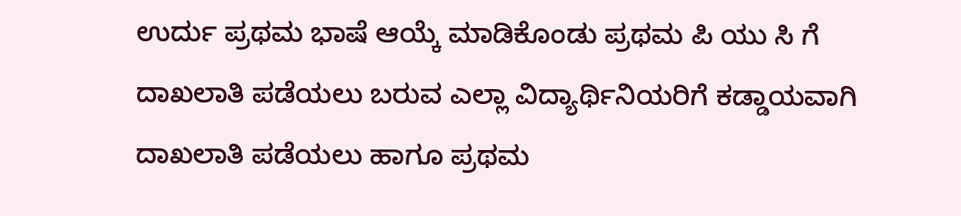ಉರ್ದು ಪ್ರಥಮ ಭಾಷೆ ಆಯ್ಕೆ ಮಾಡಿಕೊಂಡು ಪ್ರಥಮ ಪಿ ಯು ಸಿ ಗೆ ದಾಖಲಾತಿ ಪಡೆಯಲು ಬರುವ ಎಲ್ಲಾ ವಿದ್ಯಾರ್ಥಿನಿಯರಿಗೆ ಕಡ್ಡಾಯವಾಗಿ ದಾಖಲಾತಿ ಪಡೆಯಲು ಹಾಗೂ ಪ್ರಥಮ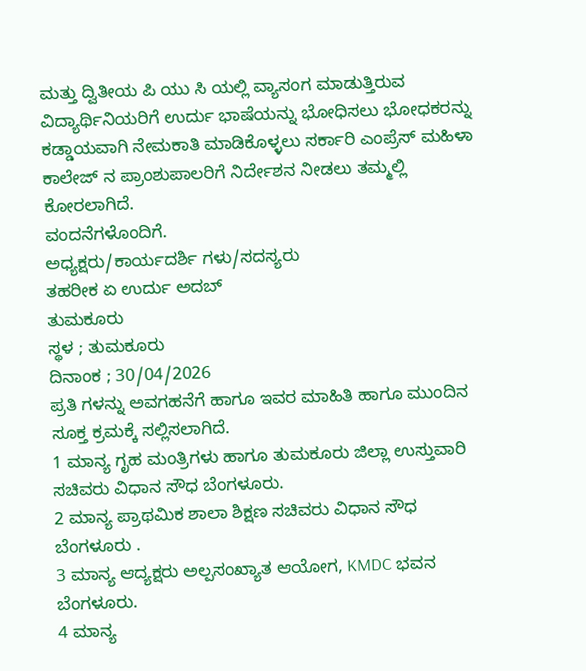ಮತ್ತು ದ್ವಿತೀಯ ಪಿ ಯು ಸಿ ಯಲ್ಲಿ ವ್ಯಾಸಂಗ ಮಾಡುತ್ತಿರುವ ವಿದ್ಯಾರ್ಥಿನಿಯರಿಗೆ ಉರ್ದು ಭಾಷೆಯನ್ನು ಭೋಧಿಸಲು ಭೋಧಕರನ್ನು ಕಡ್ಡಾಯವಾಗಿ ನೇಮಕಾತಿ ಮಾಡಿಕೊಳ್ಳಲು ಸರ್ಕಾರಿ ಎಂಪ್ರೆಸ್ ಮಹಿಳಾ ಕಾಲೇಜ್ ನ ಪ್ರಾಂಶುಪಾಲರಿಗೆ ನಿರ್ದೇಶನ ನೀಡಲು ತಮ್ಮಲ್ಲಿ ಕೋರಲಾಗಿದೆ.
ವಂದನೆಗಳೊಂದಿಗೆ.
ಅಧ್ಯಕ್ಷರು/ಕಾರ್ಯದರ್ಶಿ ಗಳು/ಸದಸ್ಯರು
ತಹರೀಕ ಏ ಉರ್ದು ಅದಬ್
ತುಮಕೂರು
ಸ್ಥಳ ; ತುಮಕೂರು
ದಿನಾಂಕ ; 30/04/2026
ಪ್ರತಿ ಗಳನ್ನು ಅವಗಹನೆಗೆ ಹಾಗೂ ಇವರ ಮಾಹಿತಿ ಹಾಗೂ ಮುಂದಿನ ಸೂಕ್ತ ಕ್ರಮಕ್ಕೆ ಸಲ್ಲಿಸಲಾಗಿದೆ.
1 ಮಾನ್ಯ ಗೃಹ ಮಂತ್ರಿಗಳು ಹಾಗೂ ತುಮಕೂರು ಜಿಲ್ಲಾ ಉಸ್ತುವಾರಿ ಸಚಿವರು ವಿಧಾನ ಸೌಧ ಬೆಂಗಳೂರು.
2 ಮಾನ್ಯ ಪ್ರಾಥಮಿಕ ಶಾಲಾ ಶಿಕ್ಷಣ ಸಚಿವರು ವಿಧಾನ ಸೌಧ ಬೆಂಗಳೂರು .
3 ಮಾನ್ಯ ಆದ್ಯಕ್ಷರು ಅಲ್ಪಸಂಖ್ಯಾತ ಆಯೋಗ, KMDC ಭವನ ಬೆಂಗಳೂರು.
4 ಮಾನ್ಯ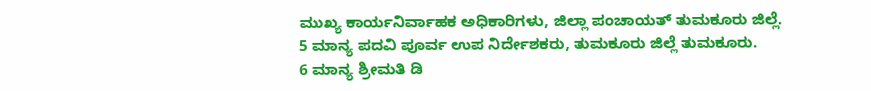ಮುಖ್ಯ ಕಾರ್ಯನಿರ್ವಾಹಕ ಅಧಿಕಾರಿಗಳು, ಜಿಲ್ಲಾ ಪಂಚಾಯತ್ ತುಮಕೂರು ಜಿಲ್ಲೆ.
5 ಮಾನ್ಯ ಪದವಿ ಪೂರ್ವ ಉಪ ನಿರ್ದೇಶಕರು, ತುಮಕೂರು ಜಿಲ್ಲೆ ತುಮಕೂರು.
6 ಮಾನ್ಯ ಶ್ರೀಮತಿ ಡಿ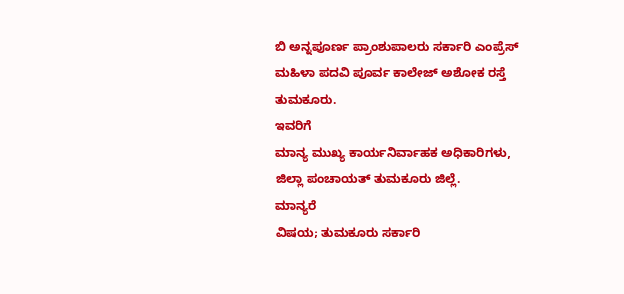ಬಿ ಅನ್ನಪೂರ್ಣ ಪ್ರಾಂಶುಪಾಲರು ಸರ್ಕಾರಿ ಎಂಪ್ರೆಸ್ ಮಹಿಳಾ ಪದವಿ ಪೂರ್ವ ಕಾಲೇಜ್ ಅಶೋಕ ರಸ್ತೆ ತುಮಕೂರು.
ಇವರಿಗೆ
ಮಾನ್ಯ ಮುಖ್ಯ ಕಾರ್ಯನಿರ್ವಾಹಕ ಅಧಿಕಾರಿಗಳು,
ಜಿಲ್ಲಾ ಪಂಚಾಯತ್ ತುಮಕೂರು ಜಿಲ್ಲೆ.
ಮಾನ್ಯರೆ
ವಿಷಯ; ತುಮಕೂರು ಸರ್ಕಾರಿ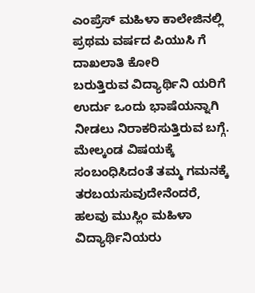ಎಂಪ್ರೆಸ್ ಮಹಿಳಾ ಕಾಲೇಜಿನಲ್ಲಿ ಪ್ರಥಮ ವರ್ಷದ ಪಿಯುಸಿ ಗೆ ದಾಖಲಾತಿ ಕೋರಿ
ಬರುತ್ತಿರುವ ವಿದ್ಯಾರ್ಥಿನಿ ಯರಿಗೆ ಉರ್ದು ಒಂದು ಭಾಷೆಯನ್ನಾಗಿ ನೀಡಲು ನಿರಾಕರಿಸುತ್ತಿರುವ ಬಗ್ಗೆ.
ಮೇಲ್ಕಂಡ ವಿಷಯಕ್ಕೆ ಸಂಬಂಧಿಸಿದಂತೆ ತಮ್ಮ ಗಮನಕ್ಕೆ ತರಬಯಸುವುದೇನೆಂದರೆ, ಹಲವು ಮುಸ್ಲಿಂ ಮಹಿಳಾ ವಿದ್ಯಾರ್ಥಿನಿಯರು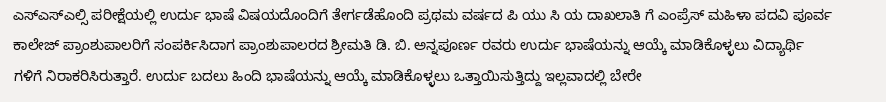ಎಸ್ಎಸ್ಎಲ್ಸಿ ಪರೀಕ್ಷೆಯಲ್ಲಿ ಉರ್ದು ಭಾಷೆ ವಿಷಯದೊಂದಿಗೆ ತೇರ್ಗಡೆಹೊಂದಿ ಪ್ರಥಮ ವರ್ಷದ ಪಿ ಯು ಸಿ ಯ ದಾಖಲಾತಿ ಗೆ ಎಂಪ್ರೆಸ್ ಮಹಿಳಾ ಪದವಿ ಪೂರ್ವ ಕಾಲೇಜ್ ಪ್ರಾಂಶುಪಾಲರಿಗೆ ಸಂಪರ್ಕಿಸಿದಾಗ ಪ್ರಾಂಶುಪಾಲರದ ಶ್ರೀಮತಿ ಡಿ. ಬಿ. ಅನ್ನಪೂರ್ಣ ರವರು ಉರ್ದು ಭಾಷೆಯನ್ನು ಆಯ್ಕೆ ಮಾಡಿಕೊಳ್ಳಲು ವಿದ್ಯಾರ್ಥಿ ಗಳಿಗೆ ನಿರಾಕರಿಸಿರುತ್ತಾರೆ. ಉರ್ದು ಬದಲು ಹಿಂದಿ ಭಾಷೆಯನ್ನು ಆಯ್ಕೆ ಮಾಡಿಕೊಳ್ಳಲು ಒತ್ತಾಯಿಸುತ್ತಿದ್ದು ಇಲ್ಲವಾದಲ್ಲಿ ಬೇರೇ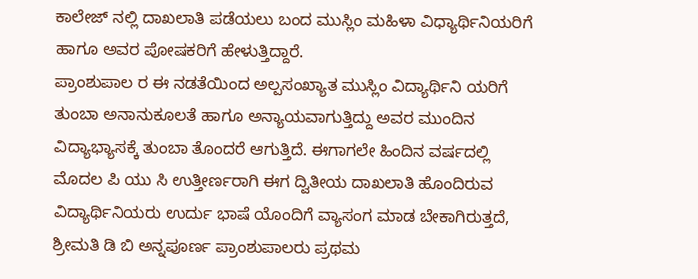ಕಾಲೇಜ್ ನಲ್ಲಿ ದಾಖಲಾತಿ ಪಡೆಯಲು ಬಂದ ಮುಸ್ಲಿಂ ಮಹಿಳಾ ವಿಧ್ಯಾರ್ಥಿನಿಯರಿಗೆ ಹಾಗೂ ಅವರ ಪೋಷಕರಿಗೆ ಹೇಳುತ್ತಿದ್ದಾರೆ.
ಪ್ರಾಂಶುಪಾಲ ರ ಈ ನಡತೆಯಿಂದ ಅಲ್ಪಸಂಖ್ಯಾತ ಮುಸ್ಲಿಂ ವಿದ್ಯಾರ್ಥಿನಿ ಯರಿಗೆ ತುಂಬಾ ಅನಾನುಕೂಲತೆ ಹಾಗೂ ಅನ್ಯಾಯವಾಗುತ್ತಿದ್ದು ಅವರ ಮುಂದಿನ ವಿದ್ಯಾಭ್ಯಾಸಕ್ಕೆ ತುಂಬಾ ತೊಂದರೆ ಆಗುತ್ತಿದೆ. ಈಗಾಗಲೇ ಹಿಂದಿನ ವರ್ಷದಲ್ಲಿ ಮೊದಲ ಪಿ ಯು ಸಿ ಉತ್ತೀರ್ಣರಾಗಿ ಈಗ ದ್ವಿತೀಯ ದಾಖಲಾತಿ ಹೊಂದಿರುವ ವಿದ್ಯಾರ್ಥಿನಿಯರು ಉರ್ದು ಭಾಷೆ ಯೊಂದಿಗೆ ವ್ಯಾಸಂಗ ಮಾಡ ಬೇಕಾಗಿರುತ್ತದೆ, ಶ್ರೀಮತಿ ಡಿ ಬಿ ಅನ್ನಪೂರ್ಣ ಪ್ರಾಂಶುಪಾಲರು ಪ್ರಥಮ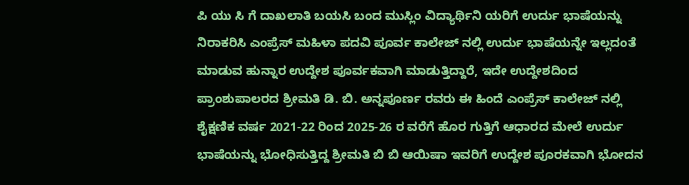ಪಿ ಯು ಸಿ ಗೆ ದಾಖಲಾತಿ ಬಯಸಿ ಬಂದ ಮುಸ್ಲಿಂ ವಿದ್ಯಾರ್ಥಿನಿ ಯರಿಗೆ ಉರ್ದು ಭಾಷೆಯನ್ನು ನಿರಾಕರಿಸಿ ಎಂಪ್ರೆಸ್ ಮಹಿಳಾ ಪದವಿ ಪೂರ್ವ ಕಾಲೇಜ್ ನಲ್ಲಿ ಉರ್ದು ಭಾಷೆಯನ್ನೇ ಇಲ್ಲದಂತೆ ಮಾಡುವ ಹುನ್ನಾರ ಉದ್ದೇಶ ಪೂರ್ವಕವಾಗಿ ಮಾಡುತ್ತಿದ್ದಾರೆ, ಇದೇ ಉದ್ದೇಶದಿಂದ ಪ್ರಾಂಶುಪಾಲರದ ಶ್ರೀಮತಿ ಡಿ. ಬಿ. ಅನ್ನಪೂರ್ಣ ರವರು ಈ ಹಿಂದೆ ಎಂಪ್ರೆಸ್ ಕಾಲೇಜ್ ನಲ್ಲಿ ಶೈಕ್ಷಣಿಕ ವರ್ಷ 2021-22 ರಿಂದ 2025-26 ರ ವರೆಗೆ ಹೊರ ಗುತ್ತಿಗೆ ಆಧಾರದ ಮೇಲೆ ಉರ್ದು ಭಾಷೆಯನ್ನು ಭೋಧಿಸುತ್ತಿದ್ದ ಶ್ರೀಮತಿ ಬಿ ಬಿ ಆಯಿಷಾ ಇವರಿಗೆ ಉದ್ದೇಶ ಪೂರಕವಾಗಿ ಭೋದನ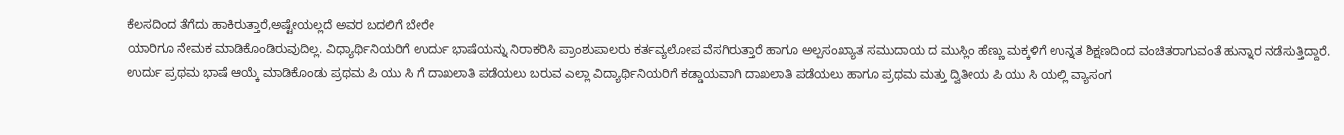ಕೆಲಸದಿಂದ ತೆಗೆದು ಹಾಕಿರುತ್ತಾರೆ,ಅಷ್ಟೇಯಲ್ಲದೆ ಅವರ ಬದಲಿಗೆ ಬೇರೇ
ಯಾರಿಗೂ ನೇಮಕ ಮಾಡಿಕೊಂಡಿರುವುದಿಲ್ಲ. ವಿಧ್ಯಾರ್ಥಿನಿಯರಿಗೆ ಉರ್ದು ಭಾಷೆಯನ್ನು ನಿರಾಕರಿಸಿ ಪ್ರಾಂಶುಪಾಲರು ಕರ್ತವ್ಯಲೋಪ ವೆಸಗಿರುತ್ತಾರೆ ಹಾಗೂ ಅಲ್ಪಸಂಖ್ಯಾತ ಸಮುದಾಯ ದ ಮುಸ್ಲಿಂ ಹೆಣ್ಣು ಮಕ್ಕಳಿಗೆ ಉನ್ನತ ಶಿಕ್ಷಣದಿಂದ ವಂಚಿತರಾಗುವಂತೆ ಹುನ್ನಾರ ನಡೆಸುತ್ತಿದ್ದಾರೆ.
ಉರ್ದು ಪ್ರಥಮ ಭಾಷೆ ಆಯ್ಕೆ ಮಾಡಿಕೊಂಡು ಪ್ರಥಮ ಪಿ ಯು ಸಿ ಗೆ ದಾಖಲಾತಿ ಪಡೆಯಲು ಬರುವ ಎಲ್ಲಾ ವಿದ್ಯಾರ್ಥಿನಿಯರಿಗೆ ಕಡ್ಡಾಯವಾಗಿ ದಾಖಲಾತಿ ಪಡೆಯಲು ಹಾಗೂ ಪ್ರಥಮ ಮತ್ತು ದ್ವಿತೀಯ ಪಿ ಯು ಸಿ ಯಲ್ಲಿ ವ್ಯಾಸಂಗ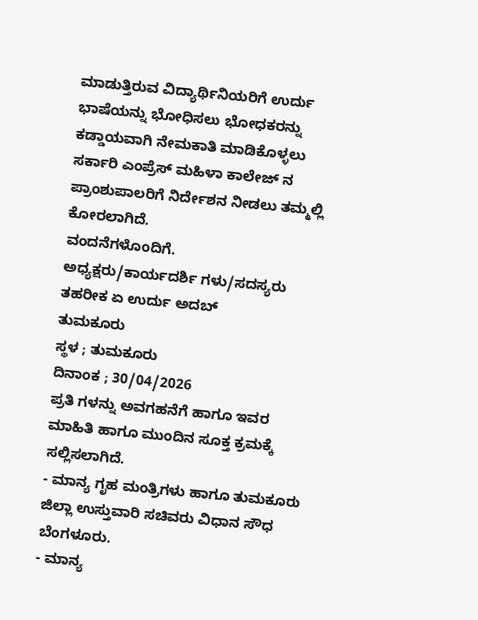ಮಾಡುತ್ತಿರುವ ವಿದ್ಯಾರ್ಥಿನಿಯರಿಗೆ ಉರ್ದು ಭಾಷೆಯನ್ನು ಭೋಧಿಸಲು ಭೋಧಕರನ್ನು ಕಡ್ಡಾಯವಾಗಿ ನೇಮಕಾತಿ ಮಾಡಿಕೊಳ್ಳಲು ಸರ್ಕಾರಿ ಎಂಪ್ರೆಸ್ ಮಹಿಳಾ ಕಾಲೇಜ್ ನ ಪ್ರಾಂಶುಪಾಲರಿಗೆ ನಿರ್ದೇಶನ ನೀಡಲು ತಮ್ಮಲ್ಲಿ ಕೋರಲಾಗಿದೆ.
ವಂದನೆಗಳೊಂದಿಗೆ.
ಅಧ್ಯಕ್ಷರು/ಕಾರ್ಯದರ್ಶಿ ಗಳು/ಸದಸ್ಯರು
ತಹರೀಕ ಏ ಉರ್ದು ಅದಬ್
ತುಮಕೂರು
ಸ್ಥಳ ; ತುಮಕೂರು
ದಿನಾಂಕ ; 30/04/2026
ಪ್ರತಿ ಗಳನ್ನು ಅವಗಹನೆಗೆ ಹಾಗೂ ಇವರ ಮಾಹಿತಿ ಹಾಗೂ ಮುಂದಿನ ಸೂಕ್ತ ಕ್ರಮಕ್ಕೆ ಸಲ್ಲಿಸಲಾಗಿದೆ.
- ಮಾನ್ಯ ಗೃಹ ಮಂತ್ರಿಗಳು ಹಾಗೂ ತುಮಕೂರು ಜಿಲ್ಲಾ ಉಸ್ತುವಾರಿ ಸಚಿವರು ವಿಧಾನ ಸೌಧ ಬೆಂಗಳೂರು.
- ಮಾನ್ಯ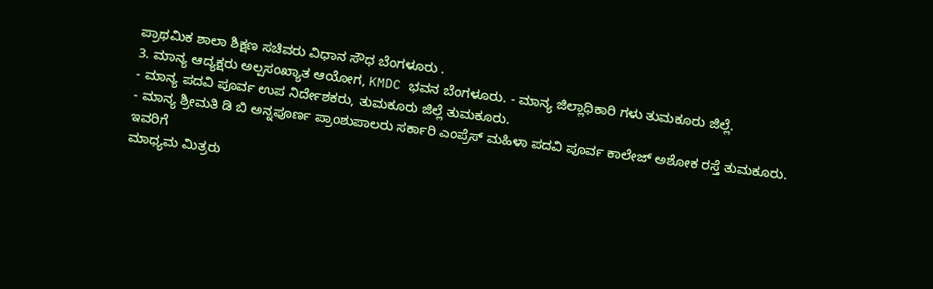ಪ್ರಾಥಮಿಕ ಶಾಲಾ ಶಿಕ್ಷಣ ಸಚಿವರು ವಿಧಾನ ಸೌಧ ಬೆಂಗಳೂರು .
3. ಮಾನ್ಯ ಆದ್ಯಕ್ಷರು ಅಲ್ಪಸಂಖ್ಯಾತ ಆಯೋಗ, KMDC ಭವನ ಬೆಂಗಳೂರು. - ಮಾನ್ಯ ಜಿಲ್ಲಾಧಿಕಾರಿ ಗಳು ತುಮಕೂರು ಜಿಲ್ಲೆ.
- ಮಾನ್ಯ ಪದವಿ ಪೂರ್ವ ಉಪ ನಿರ್ದೇಶಕರು, ತುಮಕೂರು ಜಿಲ್ಲೆ ತುಮಕೂರು.
- ಮಾನ್ಯ ಶ್ರೀಮತಿ ಡಿ ಬಿ ಅನ್ನಪೂರ್ಣ ಪ್ರಾಂಶುಪಾಲರು ಸರ್ಕಾರಿ ಎಂಪ್ರೆಸ್ ಮಹಿಳಾ ಪದವಿ ಪೂರ್ವ ಕಾಲೇಜ್ ಅಶೋಕ ರಸ್ತೆ ತುಮಕೂರು.
ಇವರಿಗೆ
ಮಾಧ್ಯಮ ಮಿತ್ರರು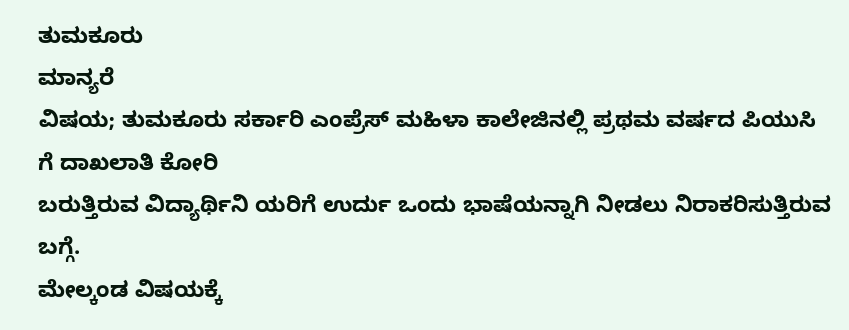ತುಮಕೂರು
ಮಾನ್ಯರೆ
ವಿಷಯ; ತುಮಕೂರು ಸರ್ಕಾರಿ ಎಂಪ್ರೆಸ್ ಮಹಿಳಾ ಕಾಲೇಜಿನಲ್ಲಿ ಪ್ರಥಮ ವರ್ಷದ ಪಿಯುಸಿ ಗೆ ದಾಖಲಾತಿ ಕೋರಿ
ಬರುತ್ತಿರುವ ವಿದ್ಯಾರ್ಥಿನಿ ಯರಿಗೆ ಉರ್ದು ಒಂದು ಭಾಷೆಯನ್ನಾಗಿ ನೀಡಲು ನಿರಾಕರಿಸುತ್ತಿರುವ ಬಗ್ಗೆ.
ಮೇಲ್ಕಂಡ ವಿಷಯಕ್ಕೆ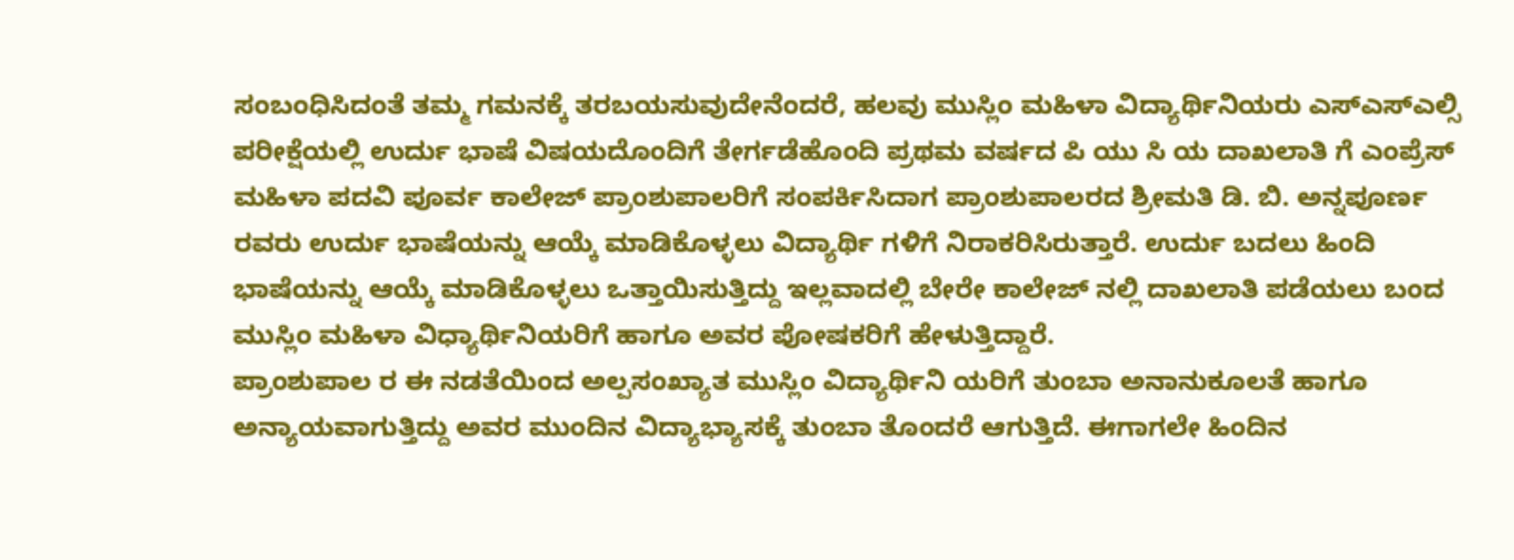ಸಂಬಂಧಿಸಿದಂತೆ ತಮ್ಮ ಗಮನಕ್ಕೆ ತರಬಯಸುವುದೇನೆಂದರೆ, ಹಲವು ಮುಸ್ಲಿಂ ಮಹಿಳಾ ವಿದ್ಯಾರ್ಥಿನಿಯರು ಎಸ್ಎಸ್ಎಲ್ಸಿ ಪರೀಕ್ಷೆಯಲ್ಲಿ ಉರ್ದು ಭಾಷೆ ವಿಷಯದೊಂದಿಗೆ ತೇರ್ಗಡೆಹೊಂದಿ ಪ್ರಥಮ ವರ್ಷದ ಪಿ ಯು ಸಿ ಯ ದಾಖಲಾತಿ ಗೆ ಎಂಪ್ರೆಸ್ ಮಹಿಳಾ ಪದವಿ ಪೂರ್ವ ಕಾಲೇಜ್ ಪ್ರಾಂಶುಪಾಲರಿಗೆ ಸಂಪರ್ಕಿಸಿದಾಗ ಪ್ರಾಂಶುಪಾಲರದ ಶ್ರೀಮತಿ ಡಿ. ಬಿ. ಅನ್ನಪೂರ್ಣ ರವರು ಉರ್ದು ಭಾಷೆಯನ್ನು ಆಯ್ಕೆ ಮಾಡಿಕೊಳ್ಳಲು ವಿದ್ಯಾರ್ಥಿ ಗಳಿಗೆ ನಿರಾಕರಿಸಿರುತ್ತಾರೆ. ಉರ್ದು ಬದಲು ಹಿಂದಿ ಭಾಷೆಯನ್ನು ಆಯ್ಕೆ ಮಾಡಿಕೊಳ್ಳಲು ಒತ್ತಾಯಿಸುತ್ತಿದ್ದು ಇಲ್ಲವಾದಲ್ಲಿ ಬೇರೇ ಕಾಲೇಜ್ ನಲ್ಲಿ ದಾಖಲಾತಿ ಪಡೆಯಲು ಬಂದ ಮುಸ್ಲಿಂ ಮಹಿಳಾ ವಿಧ್ಯಾರ್ಥಿನಿಯರಿಗೆ ಹಾಗೂ ಅವರ ಪೋಷಕರಿಗೆ ಹೇಳುತ್ತಿದ್ದಾರೆ.
ಪ್ರಾಂಶುಪಾಲ ರ ಈ ನಡತೆಯಿಂದ ಅಲ್ಪಸಂಖ್ಯಾತ ಮುಸ್ಲಿಂ ವಿದ್ಯಾರ್ಥಿನಿ ಯರಿಗೆ ತುಂಬಾ ಅನಾನುಕೂಲತೆ ಹಾಗೂ ಅನ್ಯಾಯವಾಗುತ್ತಿದ್ದು ಅವರ ಮುಂದಿನ ವಿದ್ಯಾಭ್ಯಾಸಕ್ಕೆ ತುಂಬಾ ತೊಂದರೆ ಆಗುತ್ತಿದೆ. ಈಗಾಗಲೇ ಹಿಂದಿನ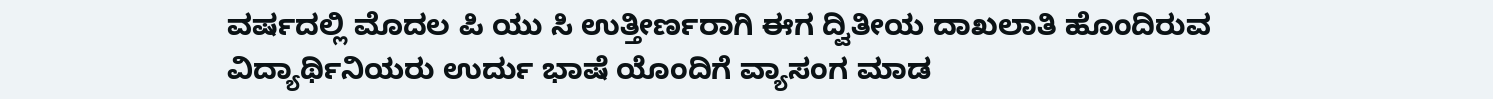ವರ್ಷದಲ್ಲಿ ಮೊದಲ ಪಿ ಯು ಸಿ ಉತ್ತೀರ್ಣರಾಗಿ ಈಗ ದ್ವಿತೀಯ ದಾಖಲಾತಿ ಹೊಂದಿರುವ ವಿದ್ಯಾರ್ಥಿನಿಯರು ಉರ್ದು ಭಾಷೆ ಯೊಂದಿಗೆ ವ್ಯಾಸಂಗ ಮಾಡ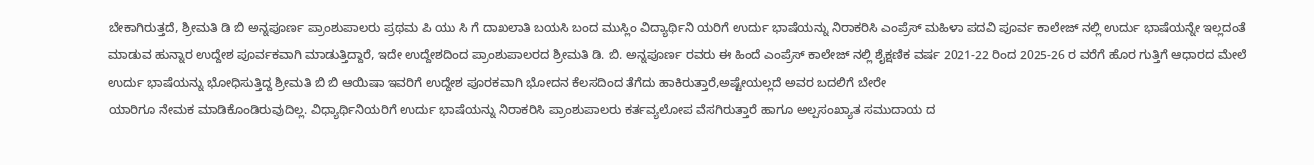ಬೇಕಾಗಿರುತ್ತದೆ, ಶ್ರೀಮತಿ ಡಿ ಬಿ ಅನ್ನಪೂರ್ಣ ಪ್ರಾಂಶುಪಾಲರು ಪ್ರಥಮ ಪಿ ಯು ಸಿ ಗೆ ದಾಖಲಾತಿ ಬಯಸಿ ಬಂದ ಮುಸ್ಲಿಂ ವಿದ್ಯಾರ್ಥಿನಿ ಯರಿಗೆ ಉರ್ದು ಭಾಷೆಯನ್ನು ನಿರಾಕರಿಸಿ ಎಂಪ್ರೆಸ್ ಮಹಿಳಾ ಪದವಿ ಪೂರ್ವ ಕಾಲೇಜ್ ನಲ್ಲಿ ಉರ್ದು ಭಾಷೆಯನ್ನೇ ಇಲ್ಲದಂತೆ ಮಾಡುವ ಹುನ್ನಾರ ಉದ್ದೇಶ ಪೂರ್ವಕವಾಗಿ ಮಾಡುತ್ತಿದ್ದಾರೆ, ಇದೇ ಉದ್ದೇಶದಿಂದ ಪ್ರಾಂಶುಪಾಲರದ ಶ್ರೀಮತಿ ಡಿ. ಬಿ. ಅನ್ನಪೂರ್ಣ ರವರು ಈ ಹಿಂದೆ ಎಂಪ್ರೆಸ್ ಕಾಲೇಜ್ ನಲ್ಲಿ ಶೈಕ್ಷಣಿಕ ವರ್ಷ 2021-22 ರಿಂದ 2025-26 ರ ವರೆಗೆ ಹೊರ ಗುತ್ತಿಗೆ ಆಧಾರದ ಮೇಲೆ ಉರ್ದು ಭಾಷೆಯನ್ನು ಭೋಧಿಸುತ್ತಿದ್ದ ಶ್ರೀಮತಿ ಬಿ ಬಿ ಆಯಿಷಾ ಇವರಿಗೆ ಉದ್ದೇಶ ಪೂರಕವಾಗಿ ಭೋದನ ಕೆಲಸದಿಂದ ತೆಗೆದು ಹಾಕಿರುತ್ತಾರೆ,ಅಷ್ಟೇಯಲ್ಲದೆ ಅವರ ಬದಲಿಗೆ ಬೇರೇ
ಯಾರಿಗೂ ನೇಮಕ ಮಾಡಿಕೊಂಡಿರುವುದಿಲ್ಲ. ವಿಧ್ಯಾರ್ಥಿನಿಯರಿಗೆ ಉರ್ದು ಭಾಷೆಯನ್ನು ನಿರಾಕರಿಸಿ ಪ್ರಾಂಶುಪಾಲರು ಕರ್ತವ್ಯಲೋಪ ವೆಸಗಿರುತ್ತಾರೆ ಹಾಗೂ ಅಲ್ಪಸಂಖ್ಯಾತ ಸಮುದಾಯ ದ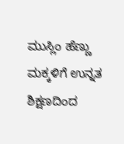ಮುಸ್ಲಿಂ ಹೆಣ್ಣು ಮಕ್ಕಳಿಗೆ ಉನ್ನತ ಶಿಕ್ಷಣದಿಂದ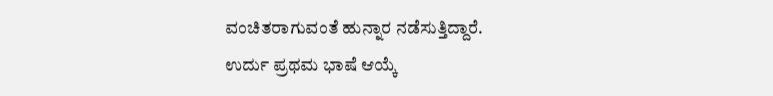ವಂಚಿತರಾಗುವಂತೆ ಹುನ್ನಾರ ನಡೆಸುತ್ತಿದ್ದಾರೆ.
ಉರ್ದು ಪ್ರಥಮ ಭಾಷೆ ಆಯ್ಕೆ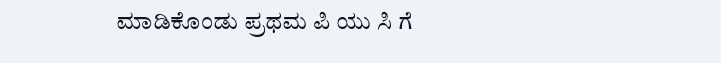ಮಾಡಿಕೊಂಡು ಪ್ರಥಮ ಪಿ ಯು ಸಿ ಗೆ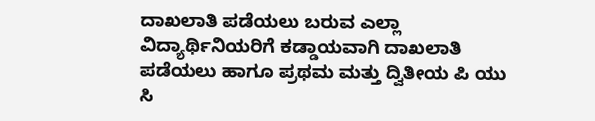ದಾಖಲಾತಿ ಪಡೆಯಲು ಬರುವ ಎಲ್ಲಾ ವಿದ್ಯಾರ್ಥಿನಿಯರಿಗೆ ಕಡ್ಡಾಯವಾಗಿ ದಾಖಲಾತಿ ಪಡೆಯಲು ಹಾಗೂ ಪ್ರಥಮ ಮತ್ತು ದ್ವಿತೀಯ ಪಿ ಯು ಸಿ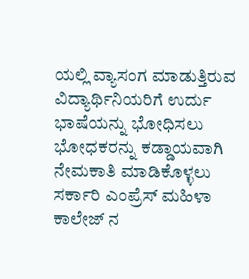ಯಲ್ಲಿ ವ್ಯಾಸಂಗ ಮಾಡುತ್ತಿರುವ ವಿದ್ಯಾರ್ಥಿನಿಯರಿಗೆ ಉರ್ದು ಭಾಷೆಯನ್ನು ಭೋಧಿಸಲು ಭೋಧಕರನ್ನು ಕಡ್ಡಾಯವಾಗಿ ನೇಮಕಾತಿ ಮಾಡಿಕೊಳ್ಳಲು ಸರ್ಕಾರಿ ಎಂಪ್ರೆಸ್ ಮಹಿಳಾ ಕಾಲೇಜ್ ನ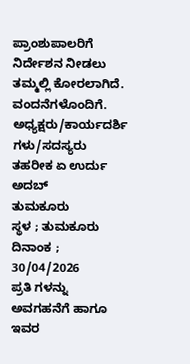ಪ್ರಾಂಶುಪಾಲರಿಗೆ ನಿರ್ದೇಶನ ನೀಡಲು ತಮ್ಮಲ್ಲಿ ಕೋರಲಾಗಿದೆ.
ವಂದನೆಗಳೊಂದಿಗೆ.
ಅಧ್ಯಕ್ಷರು/ಕಾರ್ಯದರ್ಶಿ ಗಳು/ಸದಸ್ಯರು
ತಹರೀಕ ಏ ಉರ್ದು ಅದಬ್
ತುಮಕೂರು
ಸ್ಥಳ ; ತುಮಕೂರು
ದಿನಾಂಕ ; 30/04/2026
ಪ್ರತಿ ಗಳನ್ನು ಅವಗಹನೆಗೆ ಹಾಗೂ ಇವರ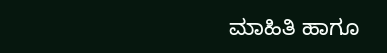ಮಾಹಿತಿ ಹಾಗೂ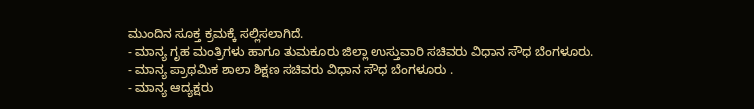ಮುಂದಿನ ಸೂಕ್ತ ಕ್ರಮಕ್ಕೆ ಸಲ್ಲಿಸಲಾಗಿದೆ.
- ಮಾನ್ಯ ಗೃಹ ಮಂತ್ರಿಗಳು ಹಾಗೂ ತುಮಕೂರು ಜಿಲ್ಲಾ ಉಸ್ತುವಾರಿ ಸಚಿವರು ವಿಧಾನ ಸೌಧ ಬೆಂಗಳೂರು.
- ಮಾನ್ಯ ಪ್ರಾಥಮಿಕ ಶಾಲಾ ಶಿಕ್ಷಣ ಸಚಿವರು ವಿಧಾನ ಸೌಧ ಬೆಂಗಳೂರು .
- ಮಾನ್ಯ ಆದ್ಯಕ್ಷರು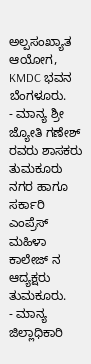ಅಲ್ಪಸಂಖ್ಯಾತ ಆಯೋಗ, KMDC ಭವನ ಬೆಂಗಳೂರು.
- ಮಾನ್ಯ ಶ್ರೀ ಜ್ಯೋತಿ ಗಣೇಶ್ ರವರು ಶಾಸಕರು ತುಮಕೂರು ನಗರ ಹಾಗೂ ಸರ್ಕಾರಿ ಎಂಪ್ರೆಸ್ ಮಹಿಳಾ ಕಾಲೇಜ್ ನ ಆದ್ಯಕ್ಷರು ತುಮಕೂರು.
- ಮಾನ್ಯ ಜಿಲ್ಲಾಧಿಕಾರಿ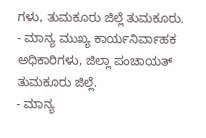ಗಳು, ತುಮಕೂರು ಜಿಲ್ಲೆ ತುಮಕೂರು.
- ಮಾನ್ಯ ಮುಖ್ಯ ಕಾರ್ಯನಿರ್ವಾಹಕ ಅಧಿಕಾರಿಗಳು, ಜಿಲ್ಲಾ ಪಂಚಾಯತ್ ತುಮಕೂರು ಜಿಲ್ಲೆ.
- ಮಾನ್ಯ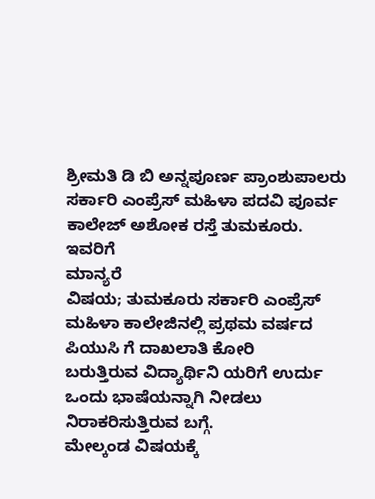ಶ್ರೀಮತಿ ಡಿ ಬಿ ಅನ್ನಪೂರ್ಣ ಪ್ರಾಂಶುಪಾಲರು ಸರ್ಕಾರಿ ಎಂಪ್ರೆಸ್ ಮಹಿಳಾ ಪದವಿ ಪೂರ್ವ ಕಾಲೇಜ್ ಅಶೋಕ ರಸ್ತೆ ತುಮಕೂರು.
ಇವರಿಗೆ
ಮಾನ್ಯರೆ
ವಿಷಯ; ತುಮಕೂರು ಸರ್ಕಾರಿ ಎಂಪ್ರೆಸ್ ಮಹಿಳಾ ಕಾಲೇಜಿನಲ್ಲಿ ಪ್ರಥಮ ವರ್ಷದ ಪಿಯುಸಿ ಗೆ ದಾಖಲಾತಿ ಕೋರಿ
ಬರುತ್ತಿರುವ ವಿದ್ಯಾರ್ಥಿನಿ ಯರಿಗೆ ಉರ್ದು ಒಂದು ಭಾಷೆಯನ್ನಾಗಿ ನೀಡಲು ನಿರಾಕರಿಸುತ್ತಿರುವ ಬಗ್ಗೆ.
ಮೇಲ್ಕಂಡ ವಿಷಯಕ್ಕೆ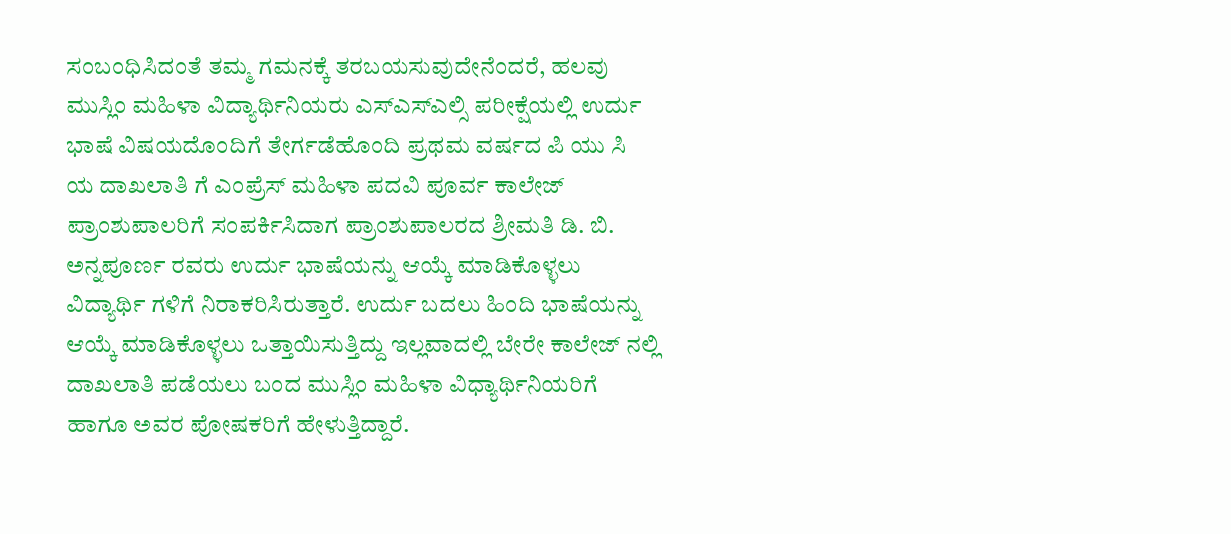ಸಂಬಂಧಿಸಿದಂತೆ ತಮ್ಮ ಗಮನಕ್ಕೆ ತರಬಯಸುವುದೇನೆಂದರೆ, ಹಲವು ಮುಸ್ಲಿಂ ಮಹಿಳಾ ವಿದ್ಯಾರ್ಥಿನಿಯರು ಎಸ್ಎಸ್ಎಲ್ಸಿ ಪರೀಕ್ಷೆಯಲ್ಲಿ ಉರ್ದು ಭಾಷೆ ವಿಷಯದೊಂದಿಗೆ ತೇರ್ಗಡೆಹೊಂದಿ ಪ್ರಥಮ ವರ್ಷದ ಪಿ ಯು ಸಿ ಯ ದಾಖಲಾತಿ ಗೆ ಎಂಪ್ರೆಸ್ ಮಹಿಳಾ ಪದವಿ ಪೂರ್ವ ಕಾಲೇಜ್ ಪ್ರಾಂಶುಪಾಲರಿಗೆ ಸಂಪರ್ಕಿಸಿದಾಗ ಪ್ರಾಂಶುಪಾಲರದ ಶ್ರೀಮತಿ ಡಿ. ಬಿ. ಅನ್ನಪೂರ್ಣ ರವರು ಉರ್ದು ಭಾಷೆಯನ್ನು ಆಯ್ಕೆ ಮಾಡಿಕೊಳ್ಳಲು ವಿದ್ಯಾರ್ಥಿ ಗಳಿಗೆ ನಿರಾಕರಿಸಿರುತ್ತಾರೆ. ಉರ್ದು ಬದಲು ಹಿಂದಿ ಭಾಷೆಯನ್ನು ಆಯ್ಕೆ ಮಾಡಿಕೊಳ್ಳಲು ಒತ್ತಾಯಿಸುತ್ತಿದ್ದು ಇಲ್ಲವಾದಲ್ಲಿ ಬೇರೇ ಕಾಲೇಜ್ ನಲ್ಲಿ ದಾಖಲಾತಿ ಪಡೆಯಲು ಬಂದ ಮುಸ್ಲಿಂ ಮಹಿಳಾ ವಿಧ್ಯಾರ್ಥಿನಿಯರಿಗೆ ಹಾಗೂ ಅವರ ಪೋಷಕರಿಗೆ ಹೇಳುತ್ತಿದ್ದಾರೆ.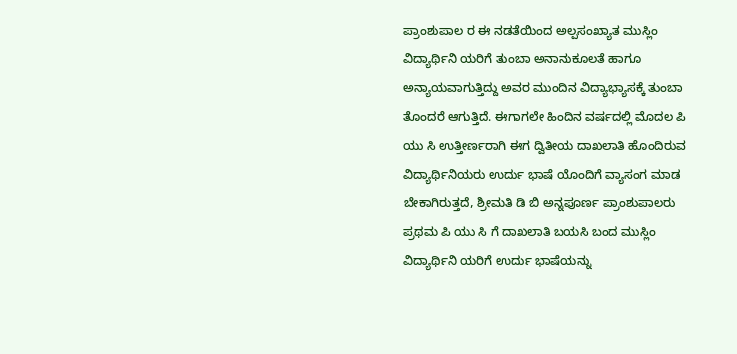ಪ್ರಾಂಶುಪಾಲ ರ ಈ ನಡತೆಯಿಂದ ಅಲ್ಪಸಂಖ್ಯಾತ ಮುಸ್ಲಿಂ ವಿದ್ಯಾರ್ಥಿನಿ ಯರಿಗೆ ತುಂಬಾ ಅನಾನುಕೂಲತೆ ಹಾಗೂ ಅನ್ಯಾಯವಾಗುತ್ತಿದ್ದು ಅವರ ಮುಂದಿನ ವಿದ್ಯಾಭ್ಯಾಸಕ್ಕೆ ತುಂಬಾ ತೊಂದರೆ ಆಗುತ್ತಿದೆ. ಈಗಾಗಲೇ ಹಿಂದಿನ ವರ್ಷದಲ್ಲಿ ಮೊದಲ ಪಿ ಯು ಸಿ ಉತ್ತೀರ್ಣರಾಗಿ ಈಗ ದ್ವಿತೀಯ ದಾಖಲಾತಿ ಹೊಂದಿರುವ ವಿದ್ಯಾರ್ಥಿನಿಯರು ಉರ್ದು ಭಾಷೆ ಯೊಂದಿಗೆ ವ್ಯಾಸಂಗ ಮಾಡ ಬೇಕಾಗಿರುತ್ತದೆ, ಶ್ರೀಮತಿ ಡಿ ಬಿ ಅನ್ನಪೂರ್ಣ ಪ್ರಾಂಶುಪಾಲರು ಪ್ರಥಮ ಪಿ ಯು ಸಿ ಗೆ ದಾಖಲಾತಿ ಬಯಸಿ ಬಂದ ಮುಸ್ಲಿಂ ವಿದ್ಯಾರ್ಥಿನಿ ಯರಿಗೆ ಉರ್ದು ಭಾಷೆಯನ್ನು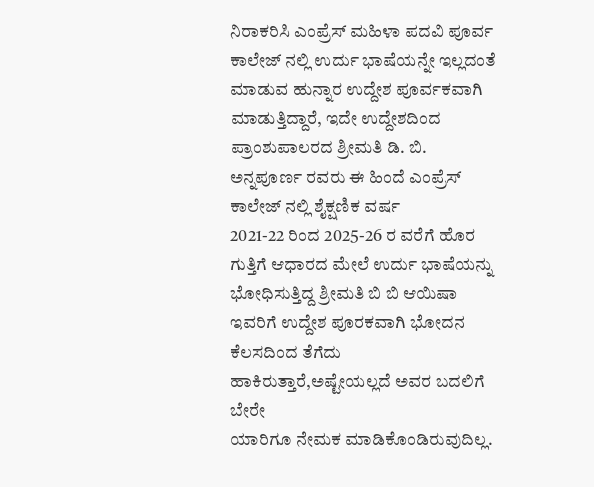ನಿರಾಕರಿಸಿ ಎಂಪ್ರೆಸ್ ಮಹಿಳಾ ಪದವಿ ಪೂರ್ವ ಕಾಲೇಜ್ ನಲ್ಲಿ ಉರ್ದು ಭಾಷೆಯನ್ನೇ ಇಲ್ಲದಂತೆ ಮಾಡುವ ಹುನ್ನಾರ ಉದ್ದೇಶ ಪೂರ್ವಕವಾಗಿ ಮಾಡುತ್ತಿದ್ದಾರೆ, ಇದೇ ಉದ್ದೇಶದಿಂದ ಪ್ರಾಂಶುಪಾಲರದ ಶ್ರೀಮತಿ ಡಿ. ಬಿ. ಅನ್ನಪೂರ್ಣ ರವರು ಈ ಹಿಂದೆ ಎಂಪ್ರೆಸ್ ಕಾಲೇಜ್ ನಲ್ಲಿ ಶೈಕ್ಷಣಿಕ ವರ್ಷ
2021-22 ರಿಂದ 2025-26 ರ ವರೆಗೆ ಹೊರ ಗುತ್ತಿಗೆ ಆಧಾರದ ಮೇಲೆ ಉರ್ದು ಭಾಷೆಯನ್ನು ಭೋಧಿಸುತ್ತಿದ್ದ ಶ್ರೀಮತಿ ಬಿ ಬಿ ಆಯಿಷಾ ಇವರಿಗೆ ಉದ್ದೇಶ ಪೂರಕವಾಗಿ ಭೋದನ ಕೆಲಸದಿಂದ ತೆಗೆದು ಹಾಕಿರುತ್ತಾರೆ,ಅಷ್ಟೇಯಲ್ಲದೆ ಅವರ ಬದಲಿಗೆ ಬೇರೇ
ಯಾರಿಗೂ ನೇಮಕ ಮಾಡಿಕೊಂಡಿರುವುದಿಲ್ಲ.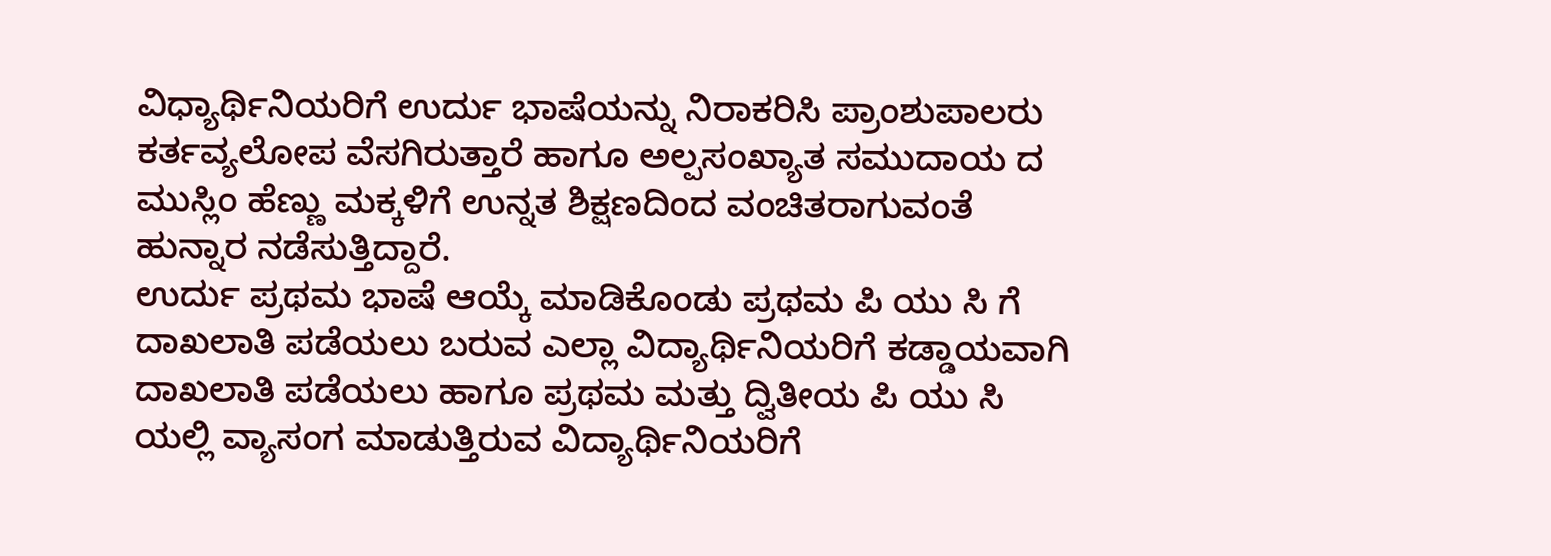ವಿಧ್ಯಾರ್ಥಿನಿಯರಿಗೆ ಉರ್ದು ಭಾಷೆಯನ್ನು ನಿರಾಕರಿಸಿ ಪ್ರಾಂಶುಪಾಲರು ಕರ್ತವ್ಯಲೋಪ ವೆಸಗಿರುತ್ತಾರೆ ಹಾಗೂ ಅಲ್ಪಸಂಖ್ಯಾತ ಸಮುದಾಯ ದ ಮುಸ್ಲಿಂ ಹೆಣ್ಣು ಮಕ್ಕಳಿಗೆ ಉನ್ನತ ಶಿಕ್ಷಣದಿಂದ ವಂಚಿತರಾಗುವಂತೆ ಹುನ್ನಾರ ನಡೆಸುತ್ತಿದ್ದಾರೆ.
ಉರ್ದು ಪ್ರಥಮ ಭಾಷೆ ಆಯ್ಕೆ ಮಾಡಿಕೊಂಡು ಪ್ರಥಮ ಪಿ ಯು ಸಿ ಗೆ ದಾಖಲಾತಿ ಪಡೆಯಲು ಬರುವ ಎಲ್ಲಾ ವಿದ್ಯಾರ್ಥಿನಿಯರಿಗೆ ಕಡ್ಡಾಯವಾಗಿ ದಾಖಲಾತಿ ಪಡೆಯಲು ಹಾಗೂ ಪ್ರಥಮ ಮತ್ತು ದ್ವಿತೀಯ ಪಿ ಯು ಸಿ ಯಲ್ಲಿ ವ್ಯಾಸಂಗ ಮಾಡುತ್ತಿರುವ ವಿದ್ಯಾರ್ಥಿನಿಯರಿಗೆ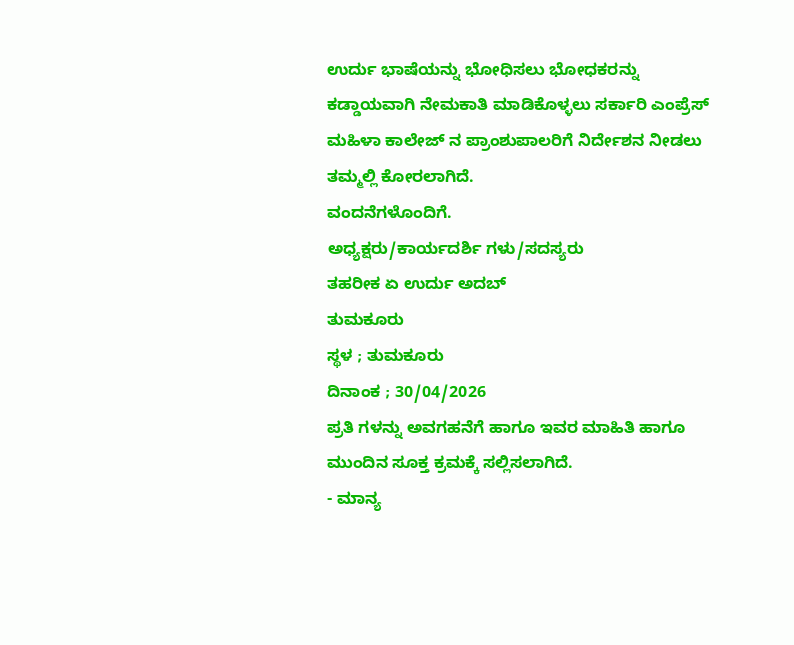ಉರ್ದು ಭಾಷೆಯನ್ನು ಭೋಧಿಸಲು ಭೋಧಕರನ್ನು ಕಡ್ಡಾಯವಾಗಿ ನೇಮಕಾತಿ ಮಾಡಿಕೊಳ್ಳಲು ಸರ್ಕಾರಿ ಎಂಪ್ರೆಸ್ ಮಹಿಳಾ ಕಾಲೇಜ್ ನ ಪ್ರಾಂಶುಪಾಲರಿಗೆ ನಿರ್ದೇಶನ ನೀಡಲು ತಮ್ಮಲ್ಲಿ ಕೋರಲಾಗಿದೆ.
ವಂದನೆಗಳೊಂದಿಗೆ.
ಅಧ್ಯಕ್ಷರು/ಕಾರ್ಯದರ್ಶಿ ಗಳು/ಸದಸ್ಯರು
ತಹರೀಕ ಏ ಉರ್ದು ಅದಬ್
ತುಮಕೂರು
ಸ್ಥಳ ; ತುಮಕೂರು
ದಿನಾಂಕ ; 30/04/2026
ಪ್ರತಿ ಗಳನ್ನು ಅವಗಹನೆಗೆ ಹಾಗೂ ಇವರ ಮಾಹಿತಿ ಹಾಗೂ ಮುಂದಿನ ಸೂಕ್ತ ಕ್ರಮಕ್ಕೆ ಸಲ್ಲಿಸಲಾಗಿದೆ.
- ಮಾನ್ಯ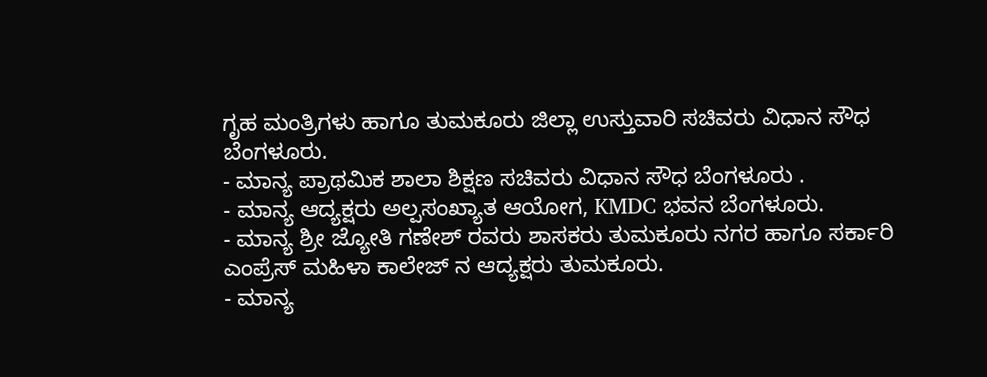ಗೃಹ ಮಂತ್ರಿಗಳು ಹಾಗೂ ತುಮಕೂರು ಜಿಲ್ಲಾ ಉಸ್ತುವಾರಿ ಸಚಿವರು ವಿಧಾನ ಸೌಧ ಬೆಂಗಳೂರು.
- ಮಾನ್ಯ ಪ್ರಾಥಮಿಕ ಶಾಲಾ ಶಿಕ್ಷಣ ಸಚಿವರು ವಿಧಾನ ಸೌಧ ಬೆಂಗಳೂರು .
- ಮಾನ್ಯ ಆದ್ಯಕ್ಷರು ಅಲ್ಪಸಂಖ್ಯಾತ ಆಯೋಗ, KMDC ಭವನ ಬೆಂಗಳೂರು.
- ಮಾನ್ಯ ಶ್ರೀ ಜ್ಯೋತಿ ಗಣೇಶ್ ರವರು ಶಾಸಕರು ತುಮಕೂರು ನಗರ ಹಾಗೂ ಸರ್ಕಾರಿ ಎಂಪ್ರೆಸ್ ಮಹಿಳಾ ಕಾಲೇಜ್ ನ ಆದ್ಯಕ್ಷರು ತುಮಕೂರು.
- ಮಾನ್ಯ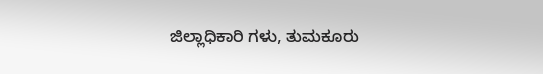ಜಿಲ್ಲಾಧಿಕಾರಿ ಗಳು, ತುಮಕೂರು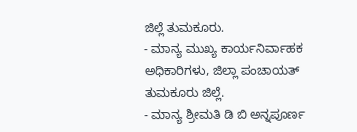ಜಿಲ್ಲೆ ತುಮಕೂರು.
- ಮಾನ್ಯ ಮುಖ್ಯ ಕಾರ್ಯನಿರ್ವಾಹಕ ಅಧಿಕಾರಿಗಳು, ಜಿಲ್ಲಾ ಪಂಚಾಯತ್ ತುಮಕೂರು ಜಿಲ್ಲೆ.
- ಮಾನ್ಯ ಶ್ರೀಮತಿ ಡಿ ಬಿ ಅನ್ನಪೂರ್ಣ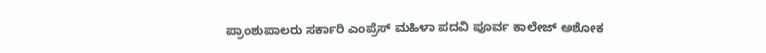ಪ್ರಾಂಶುಪಾಲರು ಸರ್ಕಾರಿ ಎಂಪ್ರೆಸ್ ಮಹಿಳಾ ಪದವಿ ಪೂರ್ವ ಕಾಲೇಜ್ ಅಶೋಕ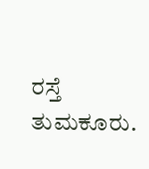ರಸ್ತೆ ತುಮಕೂರು.